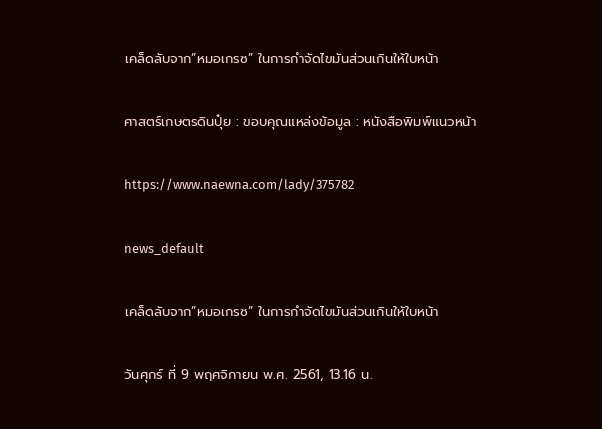เคล็ดลับจาก”หมอเกรซ” ในการกำจัดไขมันส่วนเกินให้ใบหน้า

ศาสตร์เกษตรดินปุ๋ย : ขอบคุณแหล่งข้อมูล : หนังสือพิมพ์แนวหน้า

https://www.naewna.com/lady/375782

news_default

เคล็ดลับจาก”หมอเกรซ” ในการกำจัดไขมันส่วนเกินให้ใบหน้า

วันศุกร์ ที่ 9 พฤศจิกายน พ.ศ. 2561, 13.16 น.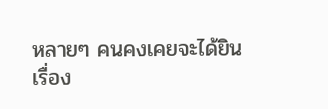หลายๆ คนคงเคยจะได้ยินเรื่อง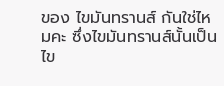ของ ไขมันทรานส์ กันใช่ไหมคะ ซึ่งไขมันทรานส์นั้นเป็นไข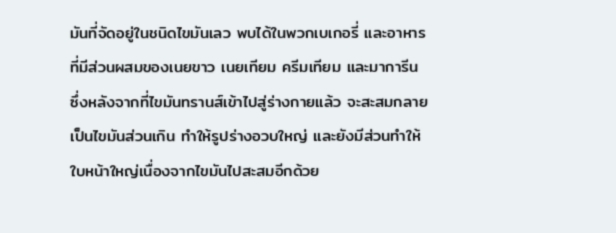มันที่จัดอยู่ในชนิดไขมันเลว พบได้ในพวกเบเกอรี่ และอาหารที่มีส่วนผสมของเนยขาว เนยเทียม ครีมเทียม และมาการีน ซึ่งหลังจากที่ไขมันทรานส์เข้าไปสู่ร่างกายแล้ว จะสะสมกลายเป็นไขมันส่วนเกิน ทำให้รูปร่างอวบใหญ่ และยังมีส่วนทำให้ใบหน้าใหญ่เนื่องจากไขมันไปสะสมอีกด้วย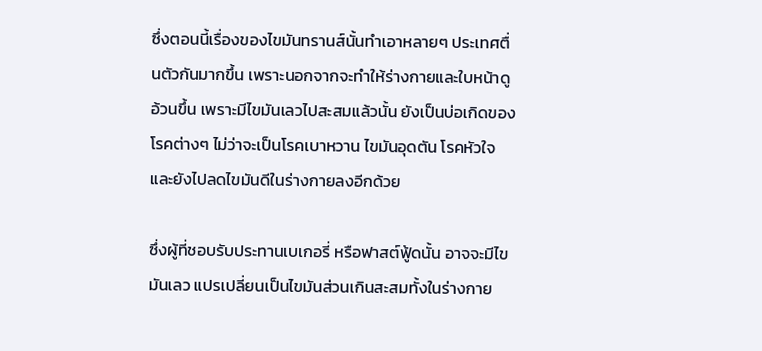ซึ่งตอนนี้เรื่องของไขมันทรานส์นั้นทำเอาหลายๆ ประเทศตื่นตัวกันมากขึ้น เพราะนอกจากจะทำให้ร่างกายและใบหน้าดูอ้วนขึ้น เพราะมีไขมันเลวไปสะสมแล้วนั้น ยังเป็นบ่อเกิดของโรคต่างๆ ไม่ว่าจะเป็นโรคเบาหวาน ไขมันอุดตัน โรคหัวใจ และยังไปลดไขมันดีในร่างกายลงอีกด้วย

ซึ่งผู้ที่ชอบรับประทานเบเกอรี่ หรือฟาสต์ฟู้ดนั้น อาจจะมีไขมันเลว แปรเปลี่ยนเป็นไขมันส่วนเกินสะสมทั้งในร่างกาย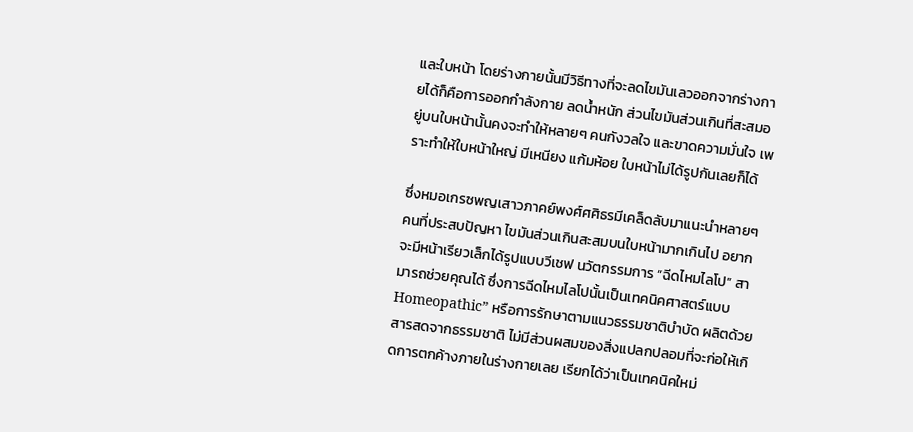และใบหน้า โดยร่างกายนั้นมีวิธีทางที่จะลดไขมันเลวออกจากร่างกายได้ก็คือการออกกำลังกาย ลดน้ำหนัก ส่วนไขมันส่วนเกินที่สะสมอยู่บนใบหน้านั้นคงจะทำให้หลายๆ คนกังวลใจ และขาดความมั่นใจ เพราะทำให้ใบหน้าใหญ่ มีเหนียง แก้มห้อย ใบหน้าไม่ได้รูปกันเลยก็ได้

ซึ่งหมอเกรซพญเสาวภาคย์พงศ์ศศิธรมีเคล็ดลับมาแนะนำหลายๆ คนที่ประสบปัญหา ไขมันส่วนเกินสะสมบนใบหน้ามากเกินไป อยากจะมีหน้าเรียวเล็กได้รูปแบบวีเชฟ นวัตกรรมการ “ฉีดไหมไลโป” สามารถช่วยคุณได้ ซึ่งการฉีดไหมไลโปนั้นเป็นเทคนิคศาสตร์แบบ Homeopathic” หรือการรักษาตามแนวธรรมชาติบำบัด ผลิตด้วยสารสดจากธรรมชาติ ไม่มีส่วนผสมของสิ่งแปลกปลอมที่จะก่อให้เกิดการตกค้างภายในร่างกายเลย เรียกได้ว่าเป็นเทคนิคใหม่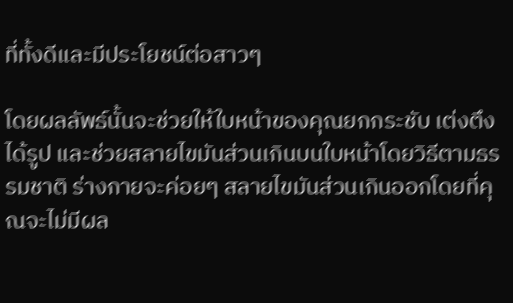ที่ทั้งดีและมีประโยชน์ต่อสาวๆ

โดยผลลัพธ์นั้นจะช่วยให้ใบหน้าของคุณยกกระชับ เต่งตึง ได้รูป และช่วยสลายไขมันส่วนเกินบนใบหน้าโดยวิธีตามธรรมชาติ ร่างกายจะค่อยๆ สลายไขมันส่วนเกินออกโดยที่คุณจะไม่มีผล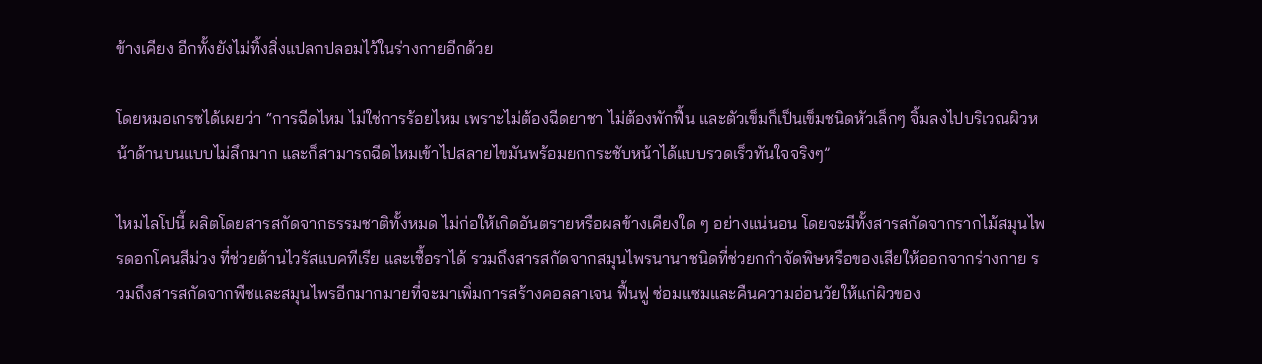ข้างเคียง อีกทั้งยังไม่ทิ้งสิ่งแปลกปลอมไว้ในร่างกายอีกด้วย

โดยหมอเกรซได้เผยว่า “การฉีดไหม ไม่ใช่การร้อยไหม เพราะไม่ต้องฉีดยาชา ไม่ต้องพักฟื้น และตัวเข็มก็เป็นเข็มชนิดหัวเล็กๆ จิ้มลงไปบริเวณผิวหน้าด้านบนแบบไม่ลึกมาก และก็สามารถฉีดไหมเข้าไปสลายไขมันพร้อมยกกระชับหน้าได้แบบรวดเร็วทันใจจริงๆ”

ไหมไลโปนี้ ผลิตโดยสารสกัดจากธรรมชาติทั้งหมด ไม่ก่อให้เกิดอันตรายหรือผลข้างเคียงใด ๆ อย่างแน่นอน โดยจะมีทั้งสารสกัดจากรากไม้สมุนไพรดอกโคนสีม่วง ที่ช่วยต้านไวรัสแบคทีเรีย และเชื้อราได้ รวมถึงสารสกัดจากสมุนไพรนานาชนิดที่ช่วยกกำจัดพิษหรือของเสียให้ออกจากร่างกาย รวมถึงสารสกัดจากพืชและสมุนไพรอีกมากมายที่จะมาเพิ่มการสร้างคอลลาเจน ฟื้นฟู ซ่อมแซมและคืนความอ่อนวัยให้แก่ผิวของ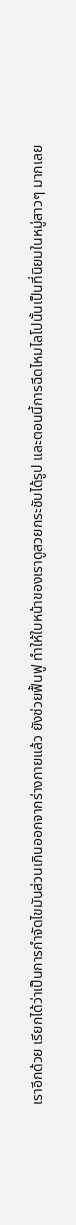เราอีกด้วย เรียกได้ว่าเป็นการกำจัดไขมันส่วนเกินออกจากร่างกายแล้ว ยังช่วยฟื้นฟู ทำให้ใบหน้าของเราดูสวยกระชับได้รูป และตอนนี้การฉีดไหมไลโปนั้นเป็นที่นิยมในหมู่สาวๆ มากเลย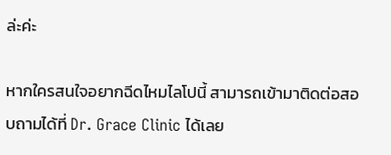ล่ะค่ะ

หากใครสนใจอยากฉีดไหมไลโปนี้ สามารถเข้ามาติดต่อสอบถามได้ที่ Dr. Grace Clinic ได้เลย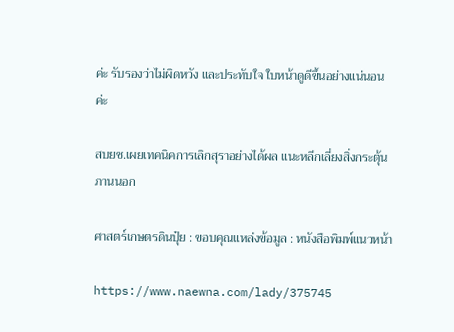ค่ะ รับรองว่าไม่ผิดหวัง และประทับใจ ใบหน้าดูดีขึ้นอย่างแน่นอนค่ะ

สบยช.เผยเทคนิคการเลิกสุราอย่างได้ผล แนะหลีกเลี่ยงสิ่งกระตุ้นภานนอก

ศาสตร์เกษตรดินปุ๋ย : ขอบคุณแหล่งข้อมูล : หนังสือพิมพ์แนวหน้า

https://www.naewna.com/lady/375745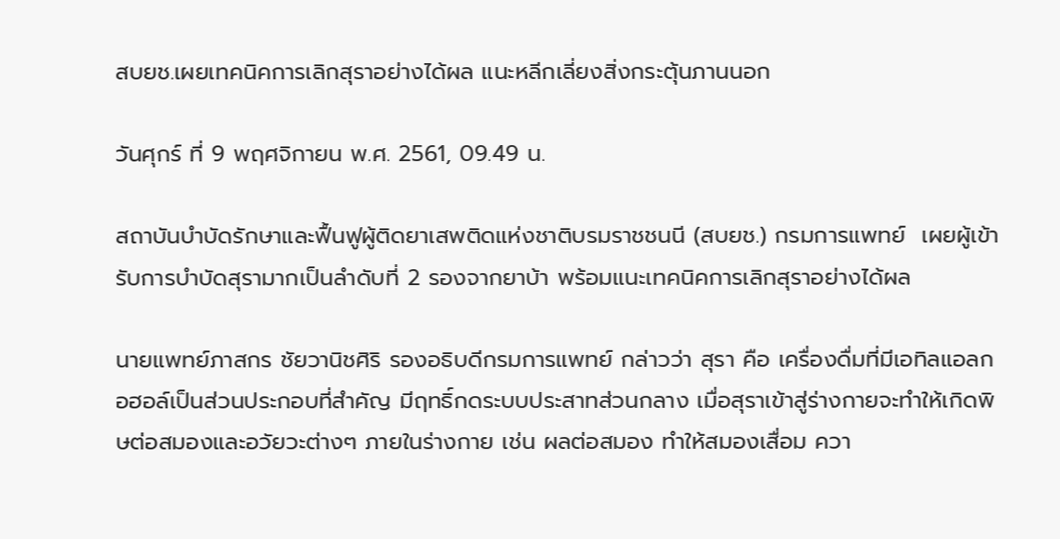สบยช.เผยเทคนิคการเลิกสุราอย่างได้ผล แนะหลีกเลี่ยงสิ่งกระตุ้นภานนอก

วันศุกร์ ที่ 9 พฤศจิกายน พ.ศ. 2561, 09.49 น.

สถาบันบำบัดรักษาและฟื้นฟูผู้ติดยาเสพติดแห่งชาติบรมราชชนนี (สบยช.) กรมการแพทย์  เผยผู้เข้ารับการบำบัดสุรามากเป็นลำดับที่ 2 รองจากยาบ้า พร้อมแนะเทคนิคการเลิกสุราอย่างได้ผล

นายแพทย์ภาสกร ชัยวานิชศิริ รองอธิบดีกรมการแพทย์ กล่าวว่า สุรา คือ เครื่องดื่มที่มีเอทิลแอลกอฮอล์เป็นส่วนประกอบที่สำคัญ มีฤทธิ์กดระบบประสาทส่วนกลาง เมื่อสุราเข้าสู่ร่างกายจะทำให้เกิดพิษต่อสมองและอวัยวะต่างๆ ภายในร่างกาย เช่น ผลต่อสมอง ทำให้สมองเสื่อม ควา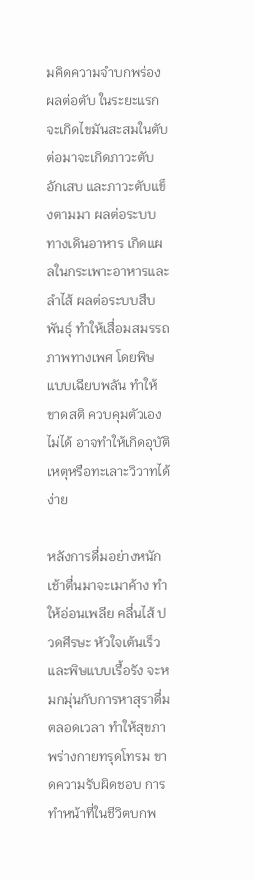มคิดความจำบกพร่อง ผลต่อตับ ในระยะแรกจะเกิดไขมันสะสมในตับ ต่อมาจะเกิดภาวะตับอักเสบ และภาวะตับแข็งตามมา ผลต่อระบบทางเดินอาหาร เกิดแผลในกระเพาะอาหารและลำไส้ ผลต่อระบบสืบพันธุ์ ทำให้เสื่อมสมรรถภาพทางเพศ โดยพิษแบบเฉียบพลัน ทำให้ขาดสติ ควบคุมตัวเองไม่ได้ อาจทำให้เกิดอุบัติเหตุหรือทะเลาะวิวาทได้ง่าย

หลังการดื่มอย่างหนักเช้าตื่นมาจะเมาค้าง ทำให้อ่อนเพลีย คลื่นไส้ ปวดศีรษะ หัวใจเต้นเร็ว และพิษแบบเรื้อรัง จะหมกมุ่นกับการหาสุราดื่มตลอดเวลา ทำให้สุขภาพร่างกายทรุดโทรม ขาดความรับผิดชอบ การทำหน้าที่ในชีวิตบกพ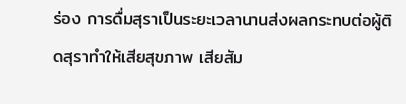ร่อง การดื่มสุราเป็นระยะเวลานานส่งผลกระทบต่อผู้ติดสุราทำให้เสียสุขภาพ เสียสัม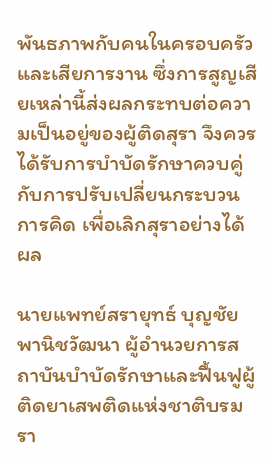พันธภาพกับคนในครอบครัวและเสียการงาน ซึ่งการสูญเสียเหล่านี้ส่งผลกระทบต่อความเป็นอยู่ของผู้ติดสุรา จึงควรได้รับการบำบัดรักษาควบคู่กับการปรับเปลี่ยนกระบวนการคิด เพื่อเลิกสุราอย่างได้ผล

นายแพทย์สรายุทธ์ บุญชัยพานิชวัฒนา ผู้อำนวยการสถาบันบำบัดรักษาและฟื้นฟูผู้ติดยาเสพติดแห่งชาติบรมรา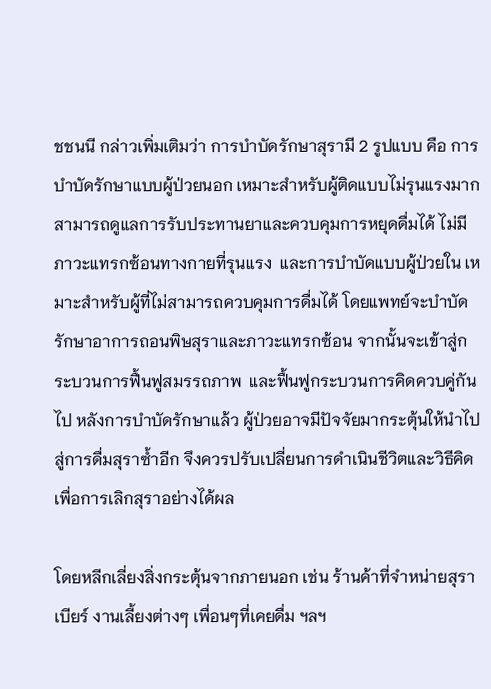ชชนนี กล่าวเพิ่มเติมว่า การบำบัดรักษาสุรามี 2 รูปแบบ คือ การบำบัดรักษาแบบผู้ป่วยนอก เหมาะสำหรับผู้ติดแบบไม่รุนแรงมาก สามารถดูแลการรับประทานยาและควบคุมการหยุดดื่มได้ ไม่มีภาวะแทรกซ้อนทางกายที่รุนแรง  และการบำบัดแบบผู้ป่วยใน เหมาะสำหรับผู้ที่ไม่สามารถควบคุมการดื่มได้ โดยแพทย์จะบำบัดรักษาอาการถอนพิษสุราและภาวะแทรกซ้อน จากนั้นจะเข้าสู่กระบวนการฟื้นฟูสมรรถภาพ  และฟื้นฟูกระบวนการคิดควบคู่กันไป หลังการบำบัดรักษาแล้ว ผู้ป่วยอาจมีปัจจัยมากระตุ้นให้นำไปสู่การดื่มสุราซ้ำอีก จึงควรปรับเปลี่ยนการดำเนินชีวิตและวิธีคิดเพื่อการเลิกสุราอย่างได้ผล

โดยหลีกเลี่ยงสิ่งกระตุ้นจากภายนอก เช่น ร้านค้าที่จำหน่ายสุรา เบียร์ งานเลี้ยงต่างๆ เพื่อนๆที่เคยดื่ม ฯลฯ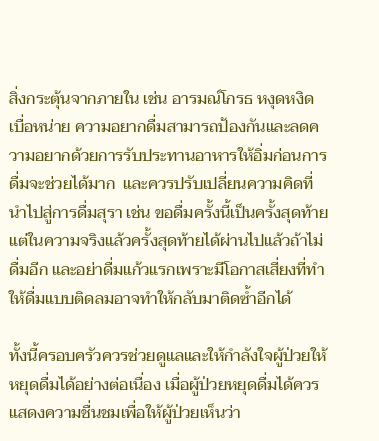สิ่งกระตุ้นจากภายใน เช่น อารมณ์โกรธ หงุดหงิด เบื่อหน่าย ความอยากดื่มสามารถป้องกันและลดความอยากด้วยการรับประทานอาหารให้อิ่มก่อนการดื่มจะช่วยได้มาก  และควรปรับเปลี่ยนความคิดที่นำไปสู่การดื่มสุรา เช่น ขอดื่มครั้งนี้เป็นครั้งสุดท้าย แต่ในความจริงแล้วครั้งสุดท้ายได้ผ่านไปแล้วถ้าไม่ดื่มอีก และอย่าดื่มแก้วแรกเพราะมีโอกาสเสี่ยงที่ทำให้ดื่มแบบติดลมอาจทำให้กลับมาติดซ้ำอีกได้

ทั้งนี้ครอบครัวควรช่วยดูแลและให้กำลังใจผู้ป่วยให้หยุดดื่มได้อย่างต่อเนื่อง เมื่อผู้ป่วยหยุดดื่มได้ควรแสดงความชื่นชมเพื่อให้ผู้ป่วยเห็นว่า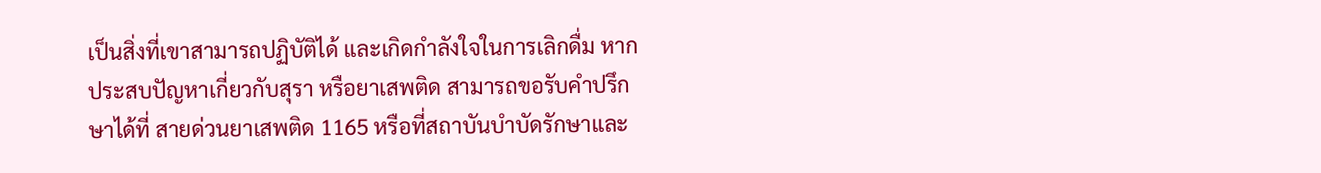เป็นสิ่งที่เขาสามารถปฏิบัติได้ และเกิดกำลังใจในการเลิกดื่ม หากประสบปัญหาเกี่ยวกับสุรา หรือยาเสพติด สามารถขอรับคำปรึกษาได้ที่ สายด่วนยาเสพติด 1165 หรือที่สถาบันบำบัดรักษาและ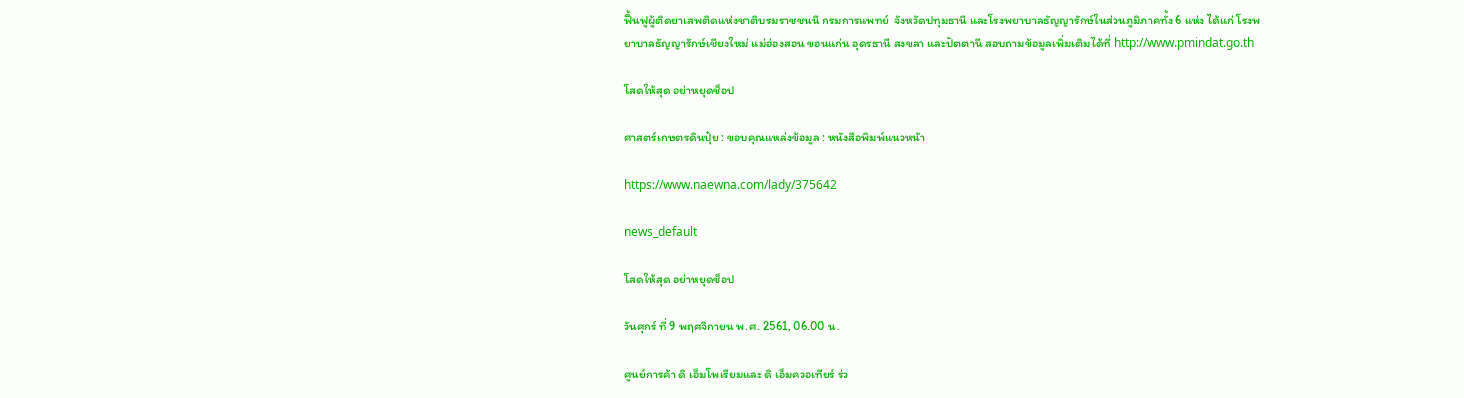ฟื้นฟูผู้ติดยาเสพติดแห่งชาติบรมราชชนนี กรมการแพทย์  จังหวัดปทุมธานี และโรงพยาบาลธัญญารักษ์ในส่วนภูมิภาคทั้ง 6 แห่ง ได้แก่ โรงพยาบาลธัญญารักษ์เชียงใหม่ แม่ฮ่องสอน ขอนแก่น อุดรธานี สงขลา และปัตตานี สอบถามข้อมูลเพิ่มเติมได้ที่ http://www.pmindat.go.th

โสดให้สุด อย่าหยุดช็อป

ศาสตร์เกษตรดินปุ๋ย : ขอบคุณแหล่งข้อมูล : หนังสือพิมพ์แนวหน้า

https://www.naewna.com/lady/375642

news_default

โสดให้สุด อย่าหยุดช็อป

วันศุกร์ ที่ 9 พฤศจิกายน พ.ศ. 2561, 06.00 น.

ศูนย์การค้า ดิ เอ็มโพเรียมและ ดิ เอ็มควอเทียร์ ร่ว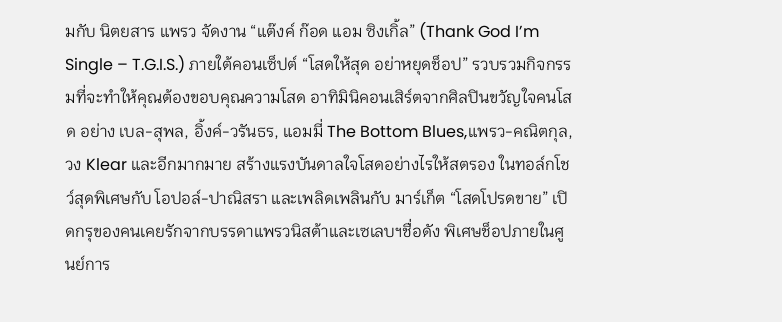มกับ นิตยสาร แพรว จัดงาน “แต๊งค์ ก๊อด แอม ซิงเกิ้ล” (Thank God I’m Single – T.G.I.S.) ภายใต้คอนเซ็ปต์ “โสดให้สุด อย่าหยุดช็อป” รวบรวมกิจกรรมที่จะทำให้คุณต้องขอบคุณความโสด อาทิมินิคอนเสิร์ตจากศิลปินขวัญใจคนโสด อย่าง เบล-สุพล, อิ้งค์-วรันธร, แอมมี่ The Bottom Blues,แพรว-คณิตกุล, วง Klear และอีกมากมาย สร้างแรงบันดาลใจโสดอย่างไรให้สตรอง ในทอล์กโชว์สุดพิเศษกับ โอปอล์-ปาณิสรา และเพลิดเพลินกับ มาร์เก็ต “โสดโปรดขาย” เปิดกรุของคนเคยรักจากบรรดาแพรวนิสต้าและเซเลบฯชื่อดัง พิเศษช็อปภายในศูนย์การ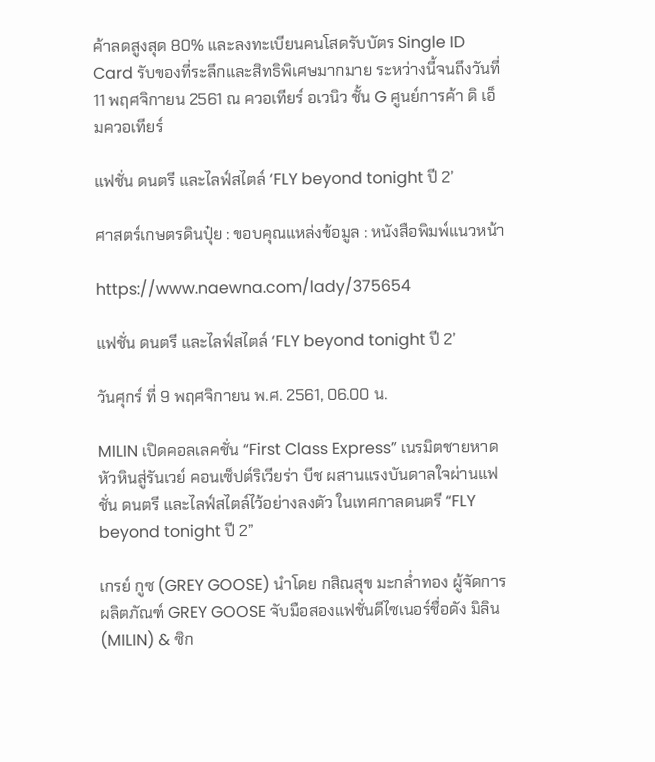ค้าลดสูงสุด 80% และลงทะเบียนคนโสดรับบัตร Single ID Card รับของที่ระลึกและสิทธิพิเศษมากมาย ระหว่างนี้จนถึงวันที่ 11 พฤศจิกายน 2561 ณ ควอเทียร์ อเวนิว ชั้น G ศูนย์การค้า ดิ เอ็มควอเทียร์

แฟชั่น ดนตรี และไลฟ์สไตล์ ‘FLY beyond tonight ปี 2’

ศาสตร์เกษตรดินปุ๋ย : ขอบคุณแหล่งข้อมูล : หนังสือพิมพ์แนวหน้า

https://www.naewna.com/lady/375654

แฟชั่น ดนตรี และไลฟ์สไตล์ ‘FLY beyond tonight ปี 2’

วันศุกร์ ที่ 9 พฤศจิกายน พ.ศ. 2561, 06.00 น.

MILIN เปิดคอลเลคชั่น “First Class Express” เนรมิตชายหาดหัวหินสู่รันเวย์ คอนเซ็ปต์ริเวียร่า บีช ผสานแรงบันดาลใจผ่านแฟชั่น ดนตรี และไลฟ์สไตล์ไว้อย่างลงตัว ในเทศกาลดนตรี “FLY beyond tonight ปี 2”

เกรย์ กูซ (GREY GOOSE) นำโดย กสิณสุข มะกล่ำทอง ผู้จัดการผลิตภัณฑ์ GREY GOOSE จับมือสองแฟชั่นดีไซเนอร์ชื่อดัง มิลิน (MILIN) & ซิก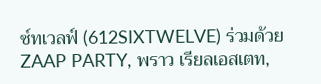ซ์ทเวลฟ์ (612SIXTWELVE) ร่วมด้วย ZAAP PARTY, พราว เรียลเอสเตท,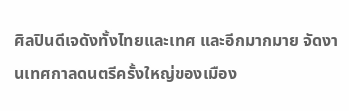ศิลปินดีเจดังทั้งไทยและเทศ และอีกมากมาย จัดงานเทศกาลดนตรีครั้งใหญ่ของเมือง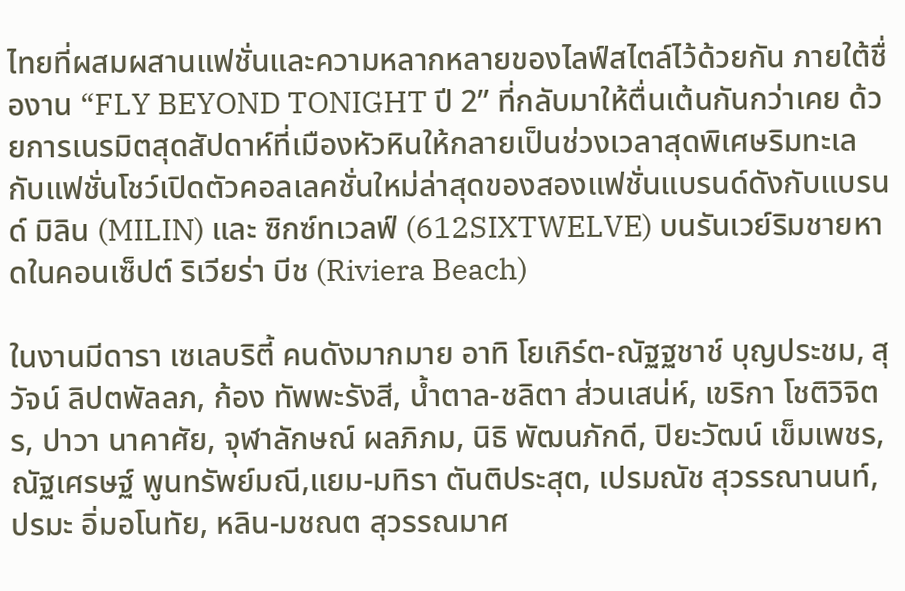ไทยที่ผสมผสานแฟชั่นและความหลากหลายของไลฟ์สไตล์ไว้ด้วยกัน ภายใต้ชื่องาน “FLY BEYOND TONIGHT ปี 2” ที่กลับมาให้ตื่นเต้นกันกว่าเคย ด้วยการเนรมิตสุดสัปดาห์ที่เมืองหัวหินให้กลายเป็นช่วงเวลาสุดพิเศษริมทะเล กับแฟชั่นโชว์เปิดตัวคอลเลคชั่นใหม่ล่าสุดของสองแฟชั่นแบรนด์ดังกับแบรนด์ มิลิน (MILIN) และ ซิกซ์ทเวลฟ์ (612SIXTWELVE) บนรันเวย์ริมชายหาดในคอนเซ็ปต์ ริเวียร่า บีช (Riviera Beach)

ในงานมีดารา เซเลบริตี้ คนดังมากมาย อาทิ โยเกิร์ต-ณัฐฐชาช์ บุญประชม, สุวัจน์ ลิปตพัลลภ, ก้อง ทัพพะรังสี, น้ำตาล-ชลิตา ส่วนเสน่ห์, เขริกา โชติวิจิตร, ปาวา นาคาศัย, จุฬาลักษณ์ ผลภิภม, นิธิ พัฒนภักดี, ปิยะวัฒน์ เข็มเพชร, ณัฐเศรษฐ์ พูนทรัพย์มณี,แยม-มทิรา ตันติประสุต, เปรมณัช สุวรรณานนท์, ปรมะ อิ่มอโนทัย, หลิน-มชณต สุวรรณมาศ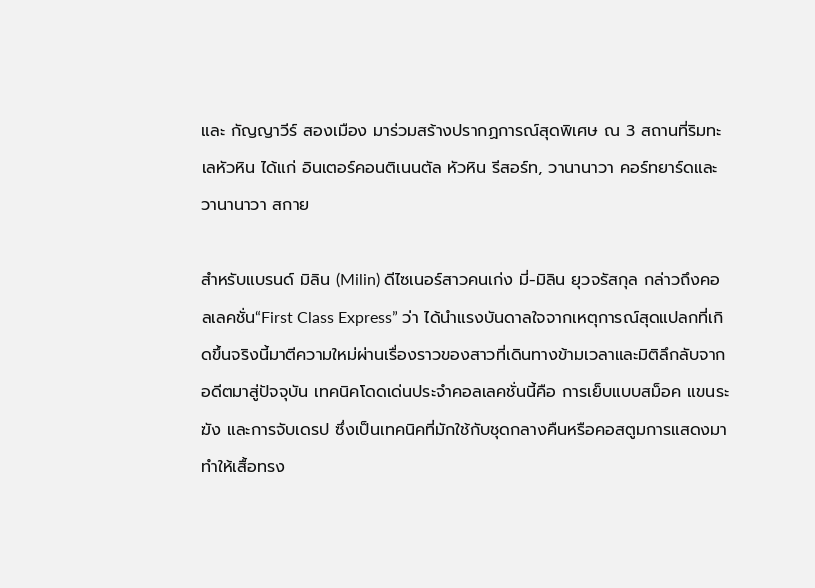และ กัญญาวีร์ สองเมือง มาร่วมสร้างปรากฏการณ์สุดพิเศษ ณ 3 สถานที่ริมทะเลหัวหิน ได้แก่ อินเตอร์คอนติเนนตัล หัวหิน รีสอร์ท, วานานาวา คอร์ทยาร์ดและ วานานาวา สกาย

สำหรับแบรนด์ มิลิน (Milin) ดีไซเนอร์สาวคนเก่ง มี่-มิลิน ยุวจรัสกุล กล่าวถึงคอลเลคชั่น“First Class Express” ว่า ได้นำแรงบันดาลใจจากเหตุการณ์สุดแปลกที่เกิดขึ้นจริงนี้มาตีความใหม่ผ่านเรื่องราวของสาวที่เดินทางข้ามเวลาและมิติลึกลับจากอดีตมาสู่ปัจจุบัน เทคนิคโดดเด่นประจำคอลเลคชั่นนี้คือ การเย็บแบบสม็อค แขนระฆัง และการจับเดรป ซึ่งเป็นเทคนิคที่มักใช้กับชุดกลางคืนหรือคอสตูมการแสดงมาทำให้เสื้อทรง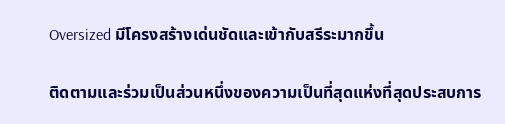Oversized มีโครงสร้างเด่นชัดและเข้ากับสรีระมากขึ้น

ติดตามและร่วมเป็นส่วนหนึ่งของความเป็นที่สุดแห่งที่สุดประสบการ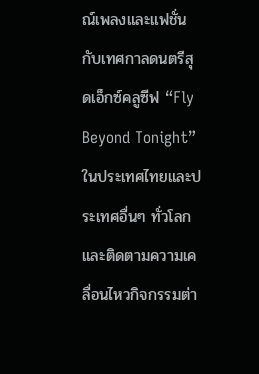ณ์เพลงและแฟชั่น กับเทศกาลดนตรีสุดเอ็กซ์คลูซีฟ “Fly Beyond Tonight” ในประเทศไทยและประเทศอื่นๆ ทั่วโลกและติดตามความเคลื่อนไหวกิจกรรมต่า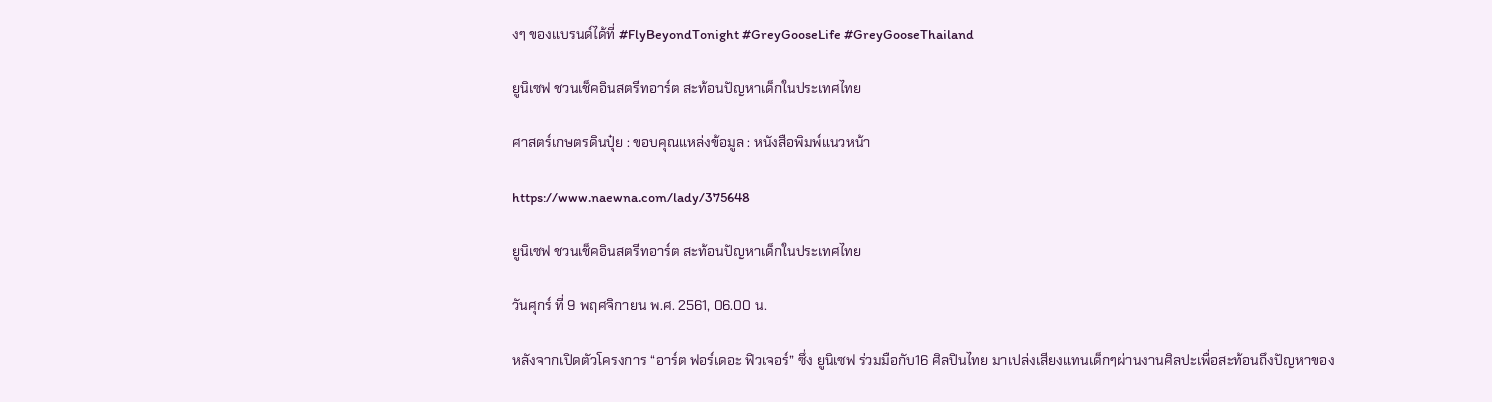งๆ ของแบรนด์ได้ที่ #FlyBeyondTonight #GreyGooseLife #GreyGooseThailand

ยูนิเซฟ ชวนเช็คอินสตรีทอาร์ต สะท้อนปัญหาเด็กในประเทศไทย

ศาสตร์เกษตรดินปุ๋ย : ขอบคุณแหล่งข้อมูล : หนังสือพิมพ์แนวหน้า

https://www.naewna.com/lady/375648

ยูนิเซฟ ชวนเช็คอินสตรีทอาร์ต สะท้อนปัญหาเด็กในประเทศไทย

วันศุกร์ ที่ 9 พฤศจิกายน พ.ศ. 2561, 06.00 น.

หลังจากเปิดตัวโครงการ “อาร์ต ฟอร์เดอะ ฟิวเจอร์” ซึ่ง ยูนิเซฟ ร่วมมือกับ16 ศิลปินไทย มาเปล่งเสียงแทนเด็กๆผ่านงานศิลปะเพื่อสะท้อนถึงปัญหาของ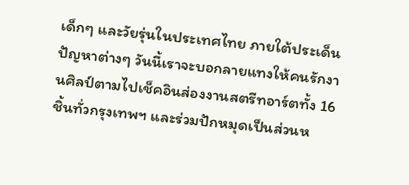เด็กๆ และวัยรุ่นในประเทศไทย ภายใต้ประเด็นปัญหาต่างๆ วันนี้เราจะบอกลายแทงให้คนรักงานศิลป์ตามไปเช็คอินส่องงานสตรีทอาร์ตทั้ง 16 ชิ้นทั่วกรุงเทพฯ และร่วมปักหมุดเป็นส่วนห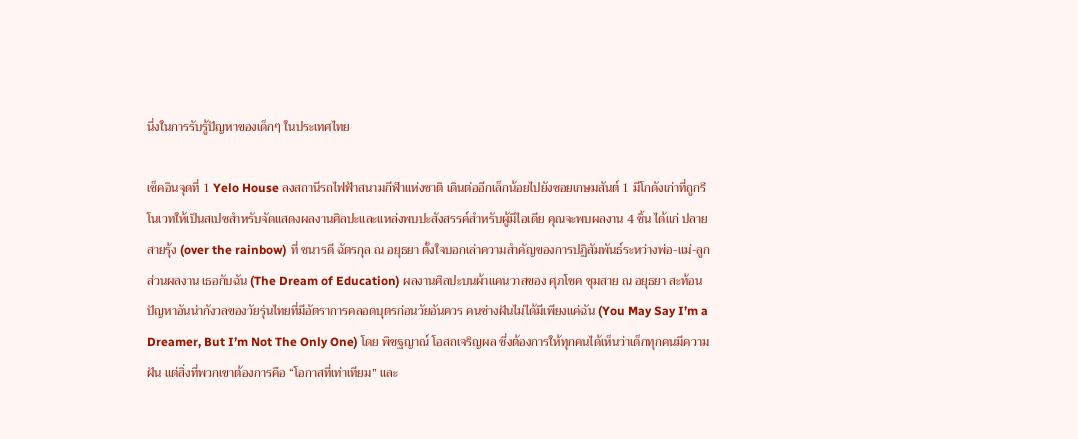นึ่งในการรับรู้ปัญหาของเด็กๆ ในประเทศไทย

เช็คอินจุดที่ 1 Yelo House ลงสถานีรถไฟฟ้าสนามกีฬาแห่งชาติ เดินต่ออีกเล็กน้อยไปยังซอยเกษมสันต์ 1 มีโกดังเก่าที่ถูกรีโนเวทให้เป็นสเปซสำหรับจัดแสดงผลงานศิลปะและแหล่งพบปะสังสรรค์สำหรับผู้มีไอเดีย คุณจะพบผลงาน 4 ชิ้น ได้แก่ ปลายสายรุ้ง (over the rainbow) ที่ ชนารดี ฉัตรกุล ณ อยุธยา ตั้งใจบอกเล่าความสำคัญของการปฏิสัมพันธ์ระหว่างพ่อ-แม่-ลูก ส่วนผลงาน เธอกับฉัน (The Dream of Education) ผลงานศิลปะบนผ้าแคนวาสของ ศุภโชค ชุมสาย ณ อยุธยา สะท้อนปัญหาอันน่ากังวลของวัยรุ่นไทยที่มีอัตราการคลอดบุตรก่อนวัยอันควร คนช่างฝันไม่ได้มีเพียงแค่ฉัน (You May Say I’m a Dreamer, But I’m Not The Only One) โดย พิชฐญาณ์ โอสถเจริญผล ซึ่งต้องการให้ทุกคนได้เห็นว่าเด็กทุกคนมีความฝัน แต่สิ่งที่พวกเขาต้องการคือ “โอกาสที่เท่าเทียม” และ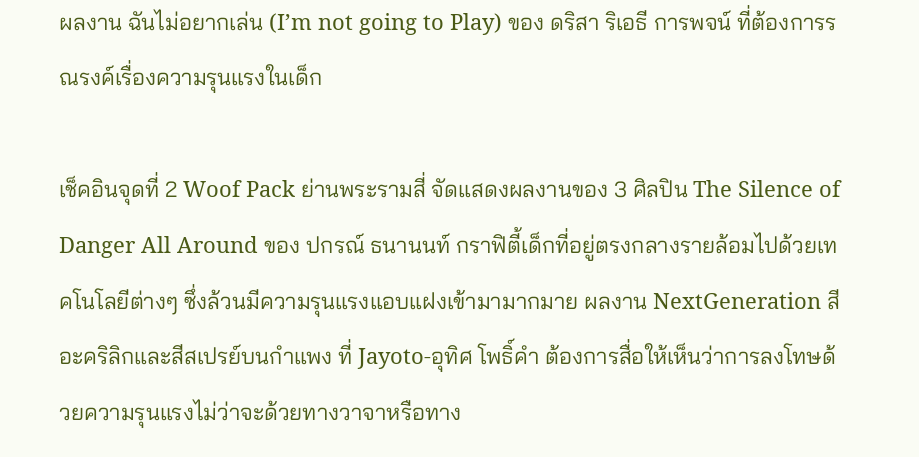ผลงาน ฉันไม่อยากเล่น (I’m not going to Play) ของ ดริสา ริเอธี การพจน์ ที่ต้องการรณรงค์เรื่องความรุนแรงในเด็ก

เช็คอินจุดที่ 2 Woof Pack ย่านพระรามสี่ จัดแสดงผลงานของ 3 ศิลปิน The Silence of Danger All Around ของ ปกรณ์ ธนานนท์ กราฟิตี้เด็กที่อยู่ตรงกลางรายล้อมไปด้วยเทคโนโลยีต่างๆ ซึ่งล้วนมีความรุนแรงแอบแฝงเข้ามามากมาย ผลงาน NextGeneration สีอะคริลิกและสีสเปรย์บนกำแพง ที่ Jayoto-อุทิศ โพธิ์คำ ต้องการสื่อให้เห็นว่าการลงโทษด้วยความรุนแรงไม่ว่าจะด้วยทางวาจาหรือทาง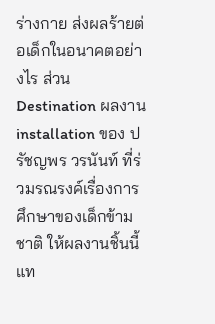ร่างกาย ส่งผลร้ายต่อเด็กในอนาคตอย่างไร ส่วน Destination ผลงาน installation ของ ปรัชญพร วรนันท์ ที่ร่วมรณรงค์เรื่องการศึกษาของเด็กข้ามชาติ ให้ผลงานชิ้นนี้แท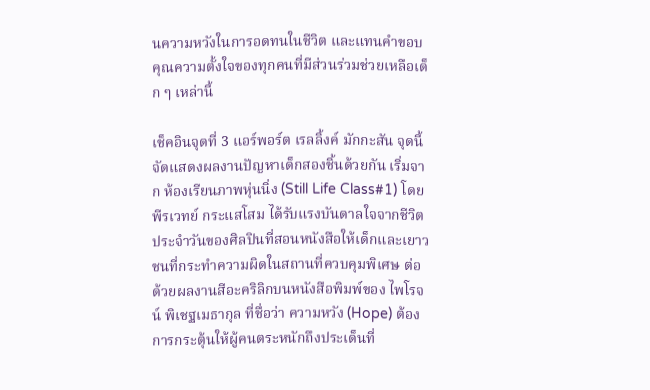นความหวังในการอดทนในชีวิต และแทนคำขอบคุณความตั้งใจของทุกคนที่มีส่วนร่วมช่วยเหลือเด็ก ๆ เหล่านี้

เช็คอินจุดที่ 3 แอร์พอร์ต เรลลิ้งค์ มักกะสัน จุดนี้จัดแสดงผลงานปัญหาเด็กสองชิ้นด้วยกัน เริ่มจาก ห้องเรียนภาพหุ่นนิ่ง (Still Life Class#1) โดย พีรเวทย์ กระแสโสม ได้รับแรงบันดาลใจจากชีวิตประจำวันของศิลปินที่สอนหนังสือให้เด็กและเยาวชนที่กระทำความผิดในสถานที่ควบคุมพิเศษ ต่อด้วยผลงานสีอะคริลิกบนหนังสือพิมพ์ของ ไพโรจน์ พิเชฐเมธากุล ที่ชื่อว่า ความหวัง (Hope) ต้องการกระตุ้นให้ผู้คนตระหนักถึงประเด็นที่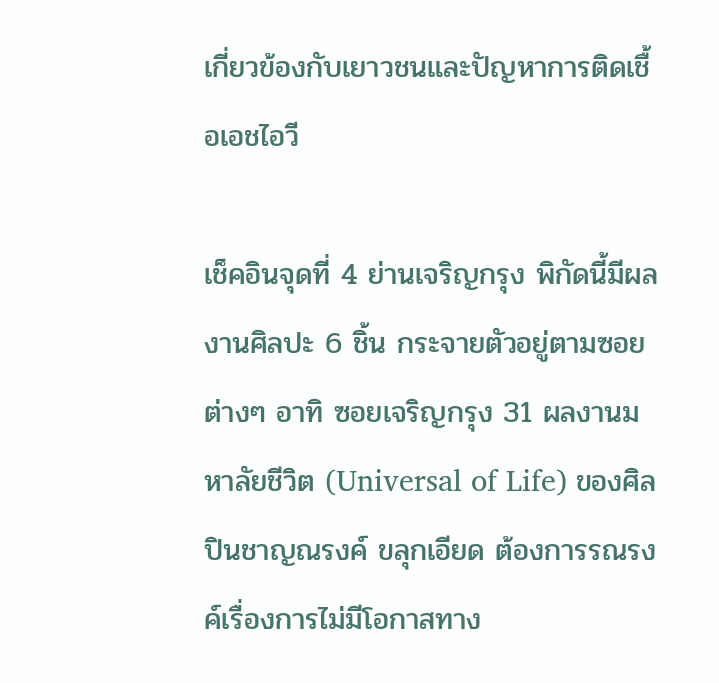เกี่ยวข้องกับเยาวชนและปัญหาการติดเชื้อเอชไอวี

เช็คอินจุดที่ 4 ย่านเจริญกรุง พิกัดนี้มีผลงานศิลปะ 6 ชิ้น กระจายตัวอยู่ตามซอยต่างๆ อาทิ ซอยเจริญกรุง 31 ผลงานมหาลัยชีวิต (Universal of Life) ของศิลปินชาญณรงค์ ขลุกเอียด ต้องการรณรงค์เรื่องการไม่มีโอกาสทาง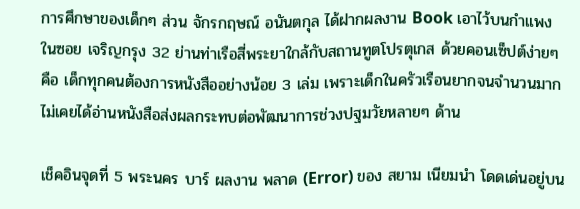การศึกษาของเด็กๆ ส่วน จักรกฤษณ์ อนันตกุล ได้ฝากผลงาน Book เอาไว้บนกำแพงในซอย เจริญกรุง 32 ย่านท่าเรือสี่พระยาใกล้กับสถานทูตโปรตุเกส ด้วยคอนเซ็ปต์ง่ายๆ คือ เด็กทุกคนต้องการหนังสืออย่างน้อย 3 เล่ม เพราะเด็กในครัวเรือนยากจนจำนวนมากไม่เคยได้อ่านหนังสือส่งผลกระทบต่อพัฒนาการช่วงปฐมวัยหลายๆ ด้าน

เช็คอินจุดที่ 5 พระนคร บาร์ ผลงาน พลาด (Error) ของ สยาม เนียมนำ โดดเด่นอยู่บน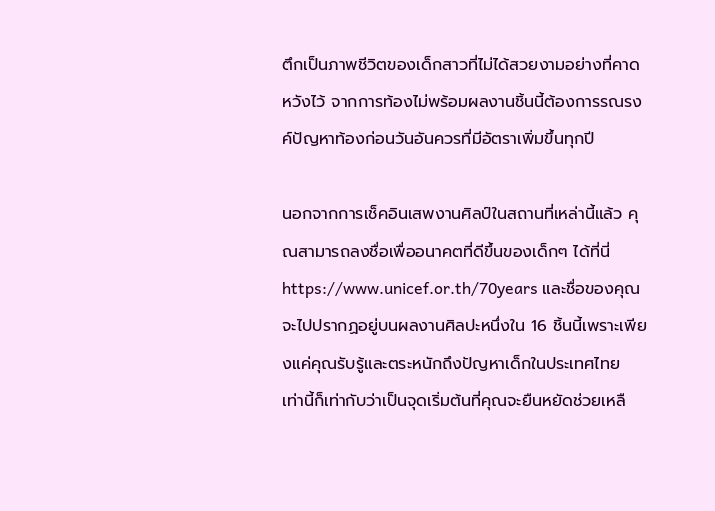ตึกเป็นภาพชีวิตของเด็กสาวที่ไม่ได้สวยงามอย่างที่คาดหวังไว้ จากการท้องไม่พร้อมผลงานชิ้นนี้ต้องการรณรงค์ปัญหาท้องก่อนวันอันควรที่มีอัตราเพิ่มขึ้นทุกปี

นอกจากการเช็คอินเสพงานศิลป์ในสถานที่เหล่านี้แล้ว คุณสามารถลงชื่อเพื่ออนาคตที่ดีขึ้นของเด็กๆ ได้ที่นี่ https://www.unicef.or.th/70years และชื่อของคุณจะไปปรากฏอยู่บนผลงานศิลปะหนึ่งใน 16 ชิ้นนี้เพราะเพียงแค่คุณรับรู้และตระหนักถึงปัญหาเด็กในประเทศไทย เท่านี้ก็เท่ากับว่าเป็นจุดเริ่มต้นที่คุณจะยืนหยัดช่วยเหลื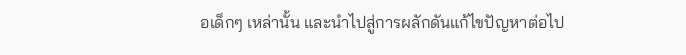อเด็กๆ เหล่านั้น และนำไปสู่การผลักดันแก้ไขปัญหาต่อไป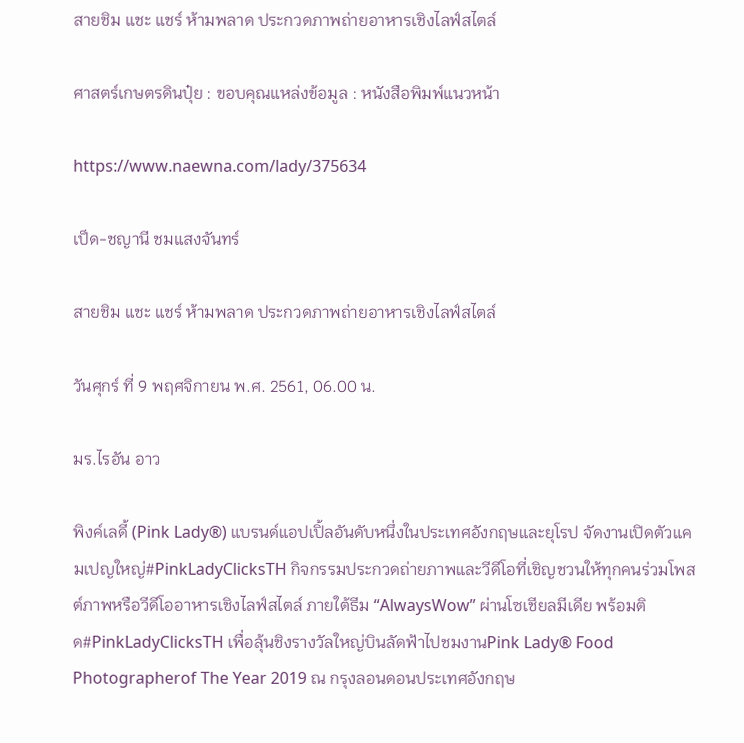สายชิม แชะ แชร์ ห้ามพลาด ประกวดภาพถ่ายอาหารเชิงไลฟ์สไตล์

ศาสตร์เกษตรดินปุ๋ย : ขอบคุณแหล่งข้อมูล : หนังสือพิมพ์แนวหน้า

https://www.naewna.com/lady/375634

เป็ด-ชญานี ชมแสงจันทร์

สายชิม แชะ แชร์ ห้ามพลาด ประกวดภาพถ่ายอาหารเชิงไลฟ์สไตล์

วันศุกร์ ที่ 9 พฤศจิกายน พ.ศ. 2561, 06.00 น.

มร.ไรอัน อาว

พิงค์เลดี้ (Pink Lady®) แบรนด์แอปเปิ้ลอันดับหนึ่งในประเทศอังกฤษและยุโรป จัดงานเปิดตัวแคมเปญใหญ่#PinkLadyClicksTH กิจกรรมประกวดถ่ายภาพและวีดีโอที่เชิญชวนให้ทุกคนร่วมโพสต์ภาพหรือวีดีโออาหารเชิงไลฟ์สไตล์ ภายใต้ธีม “AlwaysWow” ผ่านโซเชียลมีเดีย พร้อมติด#PinkLadyClicksTH เพื่อลุ้นชิงรางวัลใหญ่บินลัดฟ้าไปชมงานPink Lady® Food Photographerof The Year 2019 ณ กรุงลอนดอนประเทศอังกฤษ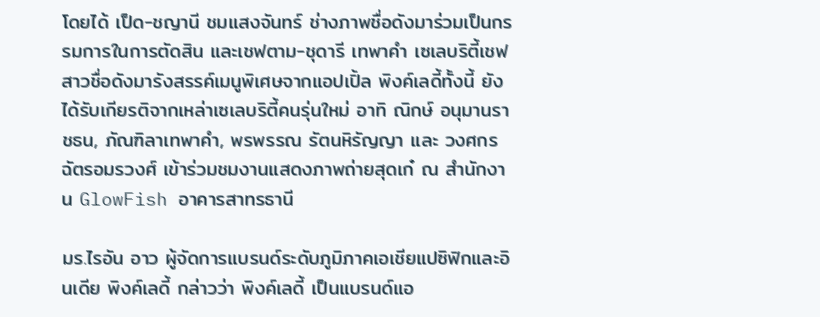โดยได้ เป็ด-ชญานี ชมแสงจันทร์ ช่างภาพชื่อดังมาร่วมเป็นกรรมการในการตัดสิน และเชฟตาม-ชุดารี เทพาคำ เซเลบริตี้เชฟสาวชื่อดังมารังสรรค์เมนูพิเศษจากแอปเปิ้ล พิงค์เลดี้ทั้งนี้ ยังได้รับเกียรติจากเหล่าเซเลบริตี้คนรุ่นใหม่ อาทิ ณิกษ์ อนุมานราชธน, ภัณฑิลาเทพาคำ, พรพรรณ รัตนหิรัญญา และ วงศกรฉัตรอมรวงศ์ เข้าร่วมชมงานแสดงภาพถ่ายสุดเก๋ ณ สำนักงาน GlowFish อาคารสาทรธานี

มร.ไรอัน อาว ผู้จัดการแบรนด์ระดับภูมิภาคเอเชียแปซิฟิกและอินเดีย พิงค์เลดี้ กล่าวว่า พิงค์เลดี้ เป็นแบรนด์แอ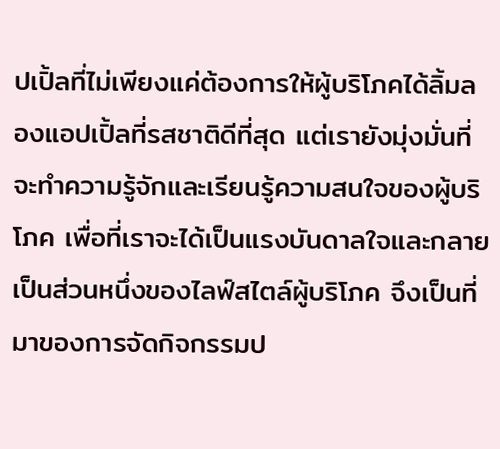ปเปิ้ลที่ไม่เพียงแค่ต้องการให้ผู้บริโภคได้ลิ้มลองแอปเปิ้ลที่รสชาติดีที่สุด แต่เรายังมุ่งมั่นที่จะทำความรู้จักและเรียนรู้ความสนใจของผู้บริโภค เพื่อที่เราจะได้เป็นแรงบันดาลใจและกลายเป็นส่วนหนึ่งของไลฟ์สไตล์ผู้บริโภค จึงเป็นที่มาของการจัดกิจกรรมป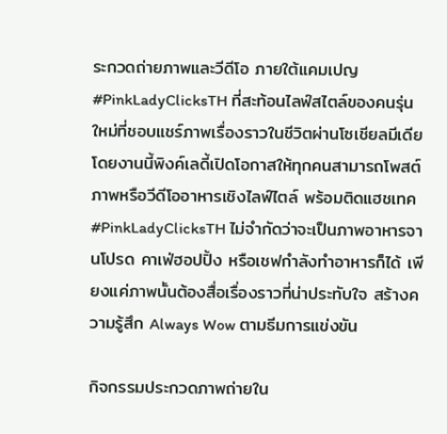ระกวดถ่ายภาพและวีดีโอ ภายใต้แคมเปญ #PinkLadyClicksTH ที่สะท้อนไลฟ์สไตล์ของคนรุ่นใหม่ที่ชอบแชร์ภาพเรื่องราวในชีวิตผ่านโซเชียลมีเดีย โดยงานนี้พิงค์เลดี้เปิดโอกาสให้ทุกคนสามารถโพสต์ภาพหรือวีดีโออาหารเชิงไลฟ์ไตล์ พร้อมติดแฮชเทค #PinkLadyClicksTH ไม่จำกัดว่าจะเป็นภาพอาหารจานโปรด คาเฟ่ฮอปปิ้ง หรือเชฟกำลังทำอาหารก็ได้ เพียงแค่ภาพนั้นต้องสื่อเรื่องราวที่น่าประทับใจ สร้างความรู้สึก Always Wow ตามธีมการแข่งขัน

กิจกรรมประกวดภาพถ่ายใน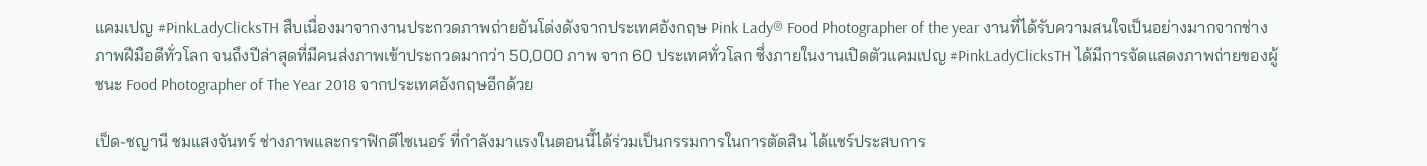แคมเปญ #PinkLadyClicksTH สืบเนื่องมาจากงานประกวดภาพถ่ายอันโด่งดังจากประเทศอังกฤษ Pink Lady® Food Photographer of the year งานที่ได้รับความสนใจเป็นอย่างมากจากช่างภาพฝีมือดีทั่วโลก จนถึงปีล่าสุดที่มีคนส่งภาพเข้าประกวดมากว่า 50,000 ภาพ จาก 60 ประเทศทั่วโลก ซึ่งภายในงานเปิดตัวแคมเปญ #PinkLadyClicksTH ได้มีการจัดแสดงภาพถ่ายของผู้ชนะ Food Photographer of The Year 2018 จากประเทศอังกฤษอีกด้วย

เป็ด-ชญานี ชมแสงจันทร์ ช่างภาพและกราฟิกดีไซเนอร์ ที่กำลังมาแรงในตอนนี้ได้ร่วมเป็นกรรมการในการตัดสิน ได้แชร์ประสบการ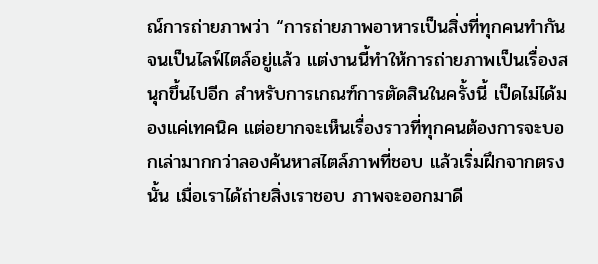ณ์การถ่ายภาพว่า “การถ่ายภาพอาหารเป็นสิ่งที่ทุกคนทำกันจนเป็นไลฟ์ไตล์อยู่แล้ว แต่งานนี้ทำให้การถ่ายภาพเป็นเรื่องสนุกขึ้นไปอีก สำหรับการเกณฑ์การตัดสินในครั้งนี้ เป็ดไม่ได้มองแค่เทคนิค แต่อยากจะเห็นเรื่องราวที่ทุกคนต้องการจะบอกเล่ามากกว่าลองค้นหาสไตล์ภาพที่ชอบ แล้วเริ่มฝึกจากตรงนั้น เมื่อเราได้ถ่ายสิ่งเราชอบ ภาพจะออกมาดี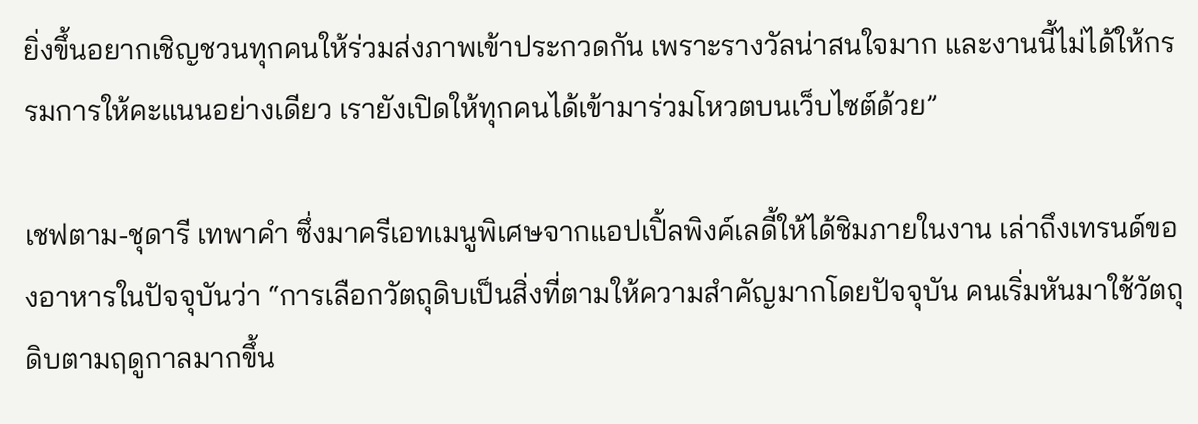ยิ่งขึ้นอยากเชิญชวนทุกคนให้ร่วมส่งภาพเข้าประกวดกัน เพราะรางวัลน่าสนใจมาก และงานนี้ไม่ได้ให้กรรมการให้คะแนนอย่างเดียว เรายังเปิดให้ทุกคนได้เข้ามาร่วมโหวตบนเว็บไซต์ด้วย”

เชฟตาม-ชุดารี เทพาคำ ซึ่งมาครีเอทเมนูพิเศษจากแอปเปิ้ลพิงค์เลดี้ให้ได้ชิมภายในงาน เล่าถึงเทรนด์ของอาหารในปัจจุบันว่า “การเลือกวัตถุดิบเป็นสิ่งที่ตามให้ความสำคัญมากโดยปัจจุบัน คนเริ่มหันมาใช้วัตถุดิบตามฤดูกาลมากขึ้น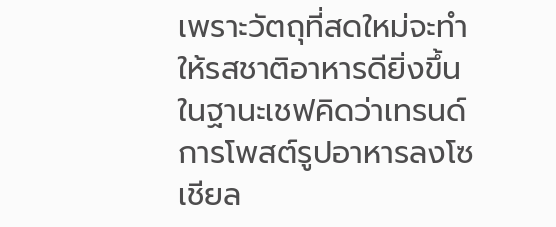เพราะวัตถุที่สดใหม่จะทำให้รสชาติอาหารดียิ่งขึ้น ในฐานะเชฟคิดว่าเทรนด์การโพสต์รูปอาหารลงโซเชียล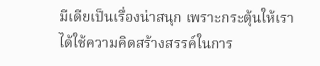มีเดียเป็นเรื่องน่าสนุก เพราะกระตุ้นให้เราได้ใช้ความคิดสร้างสรรค์ในการ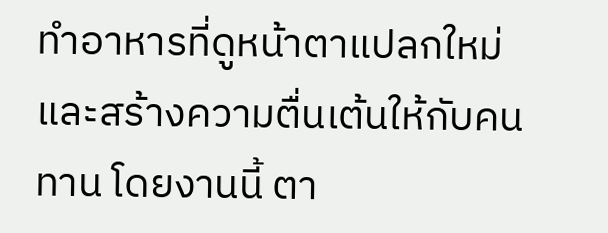ทำอาหารที่ดูหน้าตาแปลกใหม่และสร้างความตื่นเต้นให้กับคนทาน โดยงานนี้ ตา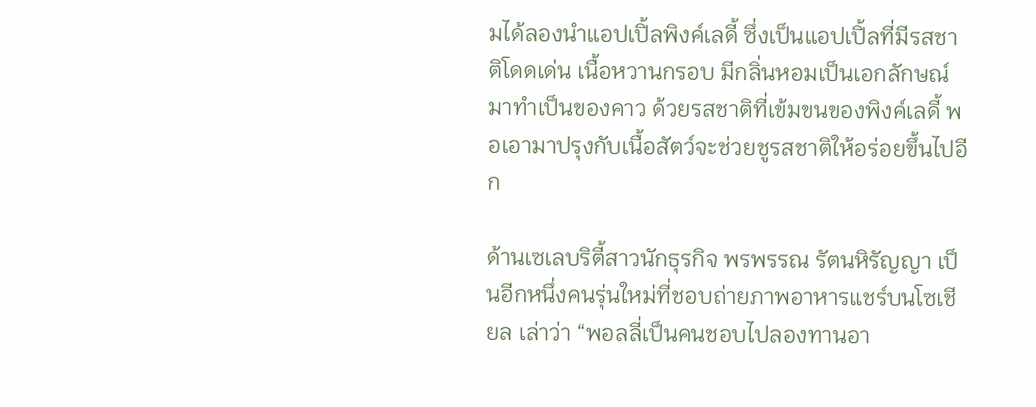มได้ลองนำแอปเปิ้ลพิงค์เลดี้ ซึ่งเป็นแอปเปิ้ลที่มีรสชาติโดดเด่น เนื้อหวานกรอบ มีกลิ่นหอมเป็นเอกลักษณ์ มาทำเป็นของคาว ด้วยรสชาติที่เข้มขนของพิงค์เลดี้ พอเอามาปรุงกับเนื้อสัตว์จะช่วยชูรสชาติให้อร่อยขึ้นไปอีก

ด้านเซเลบริตี้สาวนักธุรกิจ พรพรรณ รัตนหิรัญญา เป็นอีกหนึ่งคนรุ่นใหม่ที่ชอบถ่ายภาพอาหารแชร์บนโซเชียล เล่าว่า “พอลลี่เป็นคนชอบไปลองทานอา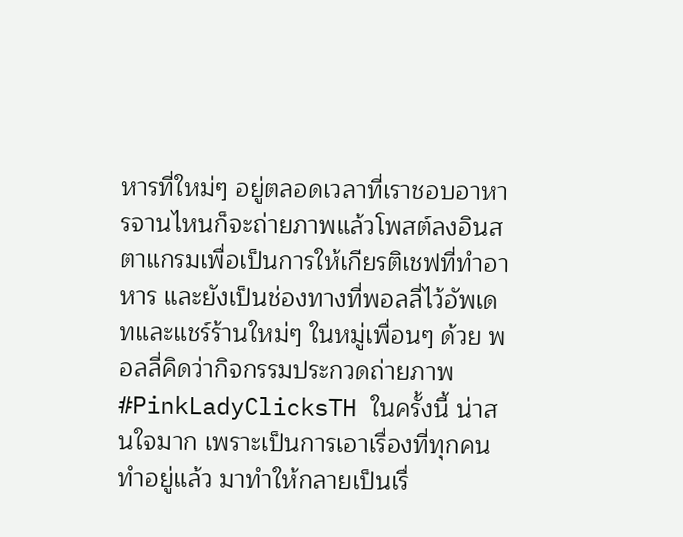หารที่ใหม่ๆ อยู่ตลอดเวลาที่เราชอบอาหารจานไหนก็จะถ่ายภาพแล้วโพสต์ลงอินสตาแกรมเพื่อเป็นการให้เกียรติเชฟที่ทำอาหาร และยังเป็นช่องทางที่พอลลี่ไว้อัพเดทและแชร์ร้านใหม่ๆ ในหมู่เพื่อนๆ ด้วย พอลลี่คิดว่ากิจกรรมประกวดถ่ายภาพ #PinkLadyClicksTH ในครั้งนี้ น่าสนใจมาก เพราะเป็นการเอาเรื่องที่ทุกคนทำอยู่แล้ว มาทำให้กลายเป็นเรื่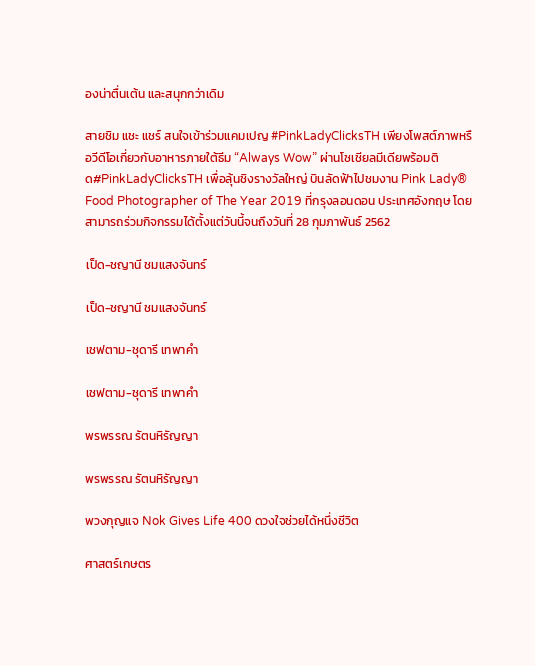องน่าตื่นเต้น และสนุกกว่าเดิม

สายชิม แชะ แชร์ สนใจเข้าร่วมแคมเปญ #PinkLadyClicksTH เพียงโพสต์ภาพหรือวีดีโอเกี่ยวกับอาหารภายใต้ธีม “Always Wow” ผ่านโซเชียลมีเดียพร้อมติด#PinkLadyClicksTH เพื่อลุ้นชิงรางวัลใหญ่ บินลัดฟ้าไปชมงาน Pink Lady® Food Photographer of The Year 2019 ที่กรุงลอนดอน ประเทศอังกฤษ โดยสามารถร่วมกิจกรรมได้ตั้งแต่วันนี้จนถึงวันที่ 28 กุมภาพันธ์ 2562

เป็ด-ชญานี ชมแสงจันทร์

เป็ด-ชญานี ชมแสงจันทร์

เชฟตาม-ชุดารี เทพาคำ

เชฟตาม-ชุดารี เทพาคำ

พรพรรณ รัตนหิรัญญา

พรพรรณ รัตนหิรัญญา

พวงกุญแจ Nok Gives Life 400 ดวงใจช่วยได้หนึ่งชีวิต

ศาสตร์เกษตร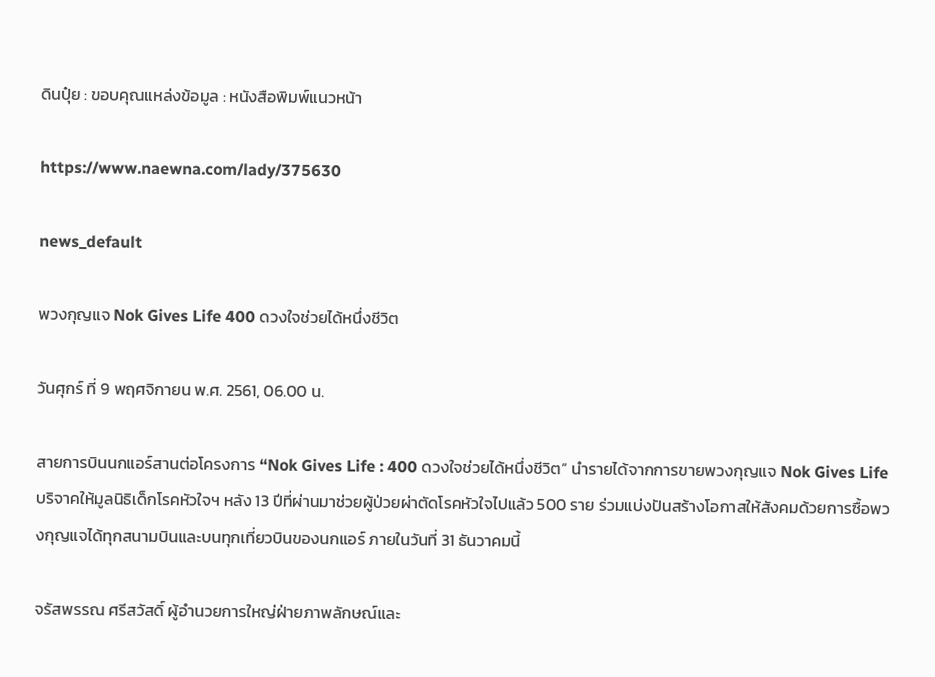ดินปุ๋ย : ขอบคุณแหล่งข้อมูล : หนังสือพิมพ์แนวหน้า

https://www.naewna.com/lady/375630

news_default

พวงกุญแจ Nok Gives Life 400 ดวงใจช่วยได้หนึ่งชีวิต

วันศุกร์ ที่ 9 พฤศจิกายน พ.ศ. 2561, 06.00 น.

สายการบินนกแอร์สานต่อโครงการ “Nok Gives Life : 400 ดวงใจช่วยได้หนึ่งชีวิต” นำรายได้จากการขายพวงกุญแจ Nok Gives Life บริจาคให้มูลนิธิเด็กโรคหัวใจฯ หลัง 13 ปีที่ผ่านมาช่วยผู้ป่วยผ่าตัดโรคหัวใจไปแล้ว 500 ราย ร่วมแบ่งปันสร้างโอกาสให้สังคมด้วยการซื้อพวงกุญแจได้ทุกสนามบินและบนทุกเที่ยวบินของนกแอร์ ภายในวันที่ 31 ธันวาคมนี้

จรัสพรรณ ศรีสวัสดิ์ ผู้อำนวยการใหญ่ฝ่ายภาพลักษณ์และ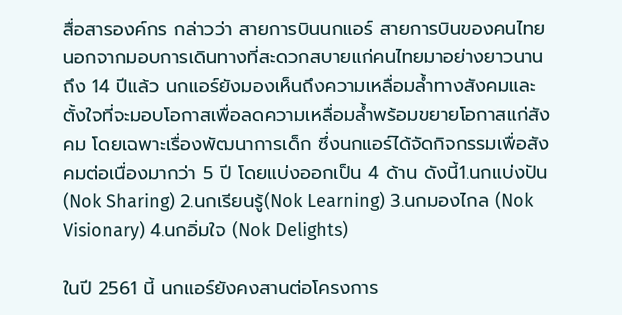สื่อสารองค์กร กล่าวว่า สายการบินนกแอร์ สายการบินของคนไทย นอกจากมอบการเดินทางที่สะดวกสบายแก่คนไทยมาอย่างยาวนานถึง 14 ปีแล้ว นกแอร์ยังมองเห็นถึงความเหลื่อมล้ำทางสังคมและตั้งใจที่จะมอบโอกาสเพื่อลดความเหลื่อมล้ำพร้อมขยายโอกาสแก่สังคม โดยเฉพาะเรื่องพัฒนาการเด็ก ซึ่งนกแอร์ได้จัดกิจกรรมเพื่อสังคมต่อเนื่องมากว่า 5 ปี โดยแบ่งออกเป็น 4 ด้าน ดังนี้1.นกแบ่งปัน (Nok Sharing) 2.นกเรียนรู้(Nok Learning) 3.นกมองไกล (Nok Visionary) 4.นกอิ่มใจ (Nok Delights)

ในปี 2561 นี้ นกแอร์ยังคงสานต่อโครงการ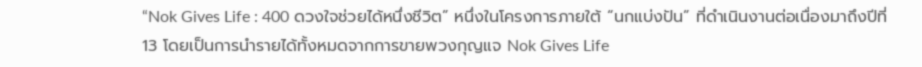“Nok Gives Life : 400 ดวงใจช่วยได้หนึ่งชีวิต” หนึ่งในโครงการภายใต้ “นกแบ่งปัน” ที่ดำเนินงานต่อเนื่องมาถึงปีที่ 13 โดยเป็นการนำรายได้ทั้งหมดจากการขายพวงกุญแจ Nok Gives Life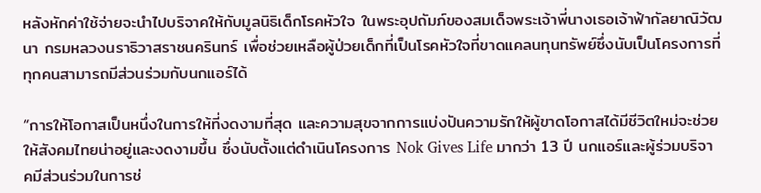หลังหักค่าใช้จ่ายจะนำไปบริจาคให้กับมูลนิธิเด็กโรคหัวใจ ในพระอุปถัมภ์ของสมเด็จพระเจ้าพี่นางเธอเจ้าฟ้ากัลยาณิวัฒนา กรมหลวงนราธิวาสราชนครินทร์ เพื่อช่วยเหลือผู้ป่วยเด็กที่เป็นโรคหัวใจที่ขาดแคลนทุนทรัพย์ซึ่งนับเป็นโครงการที่ทุกคนสามารถมีส่วนร่วมกับนกแอร์ได้

“การให้โอกาสเป็นหนึ่งในการให้ที่งดงามที่สุด และความสุขจากการแบ่งปันความรักให้ผู้ขาดโอกาสได้มีชีวิตใหม่จะช่วยให้สังคมไทยน่าอยู่และงดงามขึ้น ซึ่งนับตั้งแต่ดำเนินโครงการ Nok Gives Life มากว่า 13 ปี นกแอร์และผู้ร่วมบริจาคมีส่วนร่วมในการช่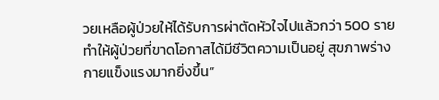วยเหลือผู้ป่วยให้ได้รับการผ่าตัดหัวใจไปแล้วกว่า 500 รายทำให้ผู้ป่วยที่ขาดโอกาสได้มีชีวิตความเป็นอยู่ สุขภาพร่างกายแข็งแรงมากยิ่งขึ้น”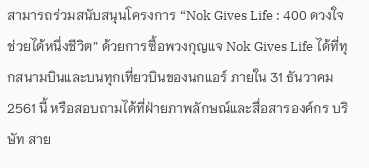สามารถร่วมสนับสนุนโครงการ “Nok Gives Life : 400 ดวงใจช่วยได้หนึ่งชีวิต” ด้วยการซื้อพวงกุญแจ Nok Gives Life ได้ที่ทุกสนามบินและบนทุกเที่ยวบินของนกแอร์ ภายใน 31 ธันวาคม 2561 นี้ หรือสอบถามได้ที่ฝ่ายภาพลักษณ์และสื่อสารองค์กร บริษัท สาย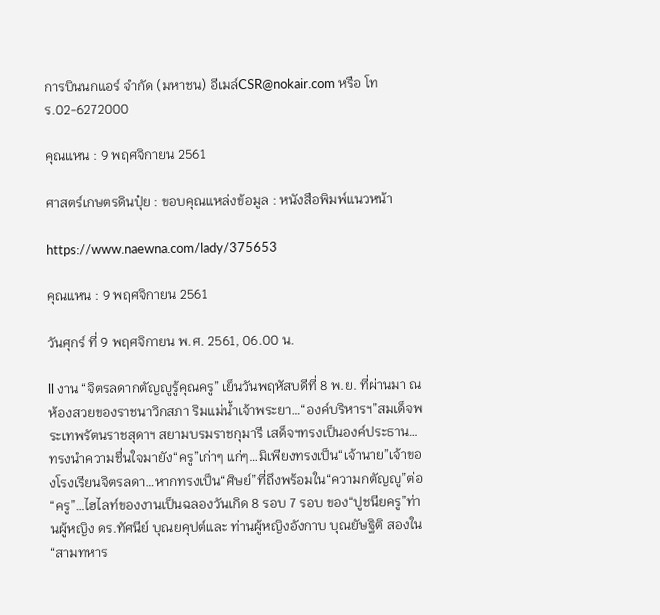การบินนกแอร์ จำกัด (มหาชน) อีเมล์CSR@nokair.com หรือ โทร.02-6272000

คุณแหน : 9 พฤศจิกายน 2561

ศาสตร์เกษตรดินปุ๋ย : ขอบคุณแหล่งข้อมูล : หนังสือพิมพ์แนวหน้า

https://www.naewna.com/lady/375653

คุณแหน : 9 พฤศจิกายน 2561

วันศุกร์ ที่ 9 พฤศจิกายน พ.ศ. 2561, 06.00 น.

ll งาน “จิตรลดากตัญญูรู้คุณครู” เย็นวันพฤหัสบดีที่ 8 พ.ย. ที่ผ่านมา ณ ห้องสวยของราชนาวิกสภา ริมแม่น้ำเจ้าพระยา…“องค์บริหารฯ”สมเด็จพระเทพรัตนราชสุดาฯ สยามบรมราชกุมารี เสด็จฯทรงเป็นองค์ประธาน…ทรงนำความชื่นใจมายัง“ครู”เก่าๆ แก่ๆ…มิเพียงทรงเป็น“เจ้านาย”เจ้าของโรงเรียนจิตรลดา…หากทรงเป็น“ศิษย์”ที่ถึงพร้อมใน“ความกตัญญู”ต่อ“ครู”…ไฮไลท์ของงานเป็นฉลองวันเกิด 8 รอบ 7 รอบ ของ“ปูชนียครู”ท่านผู้หญิง ดร.ทัศนีย์ บุณยคุปต์และ ท่านผู้หญิงอังกาบ บุณยัษฐิติ สองใน“สามทหาร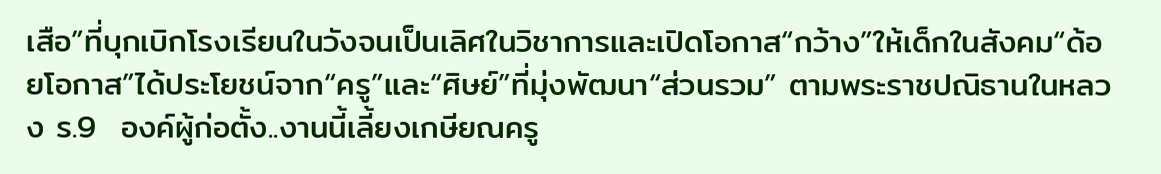เสือ”ที่บุกเบิกโรงเรียนในวังจนเป็นเลิศในวิชาการและเปิดโอกาส“กว้าง”ให้เด็กในสังคม“ด้อยโอกาส”ได้ประโยชน์จาก“ครู”และ“ศิษย์”ที่มุ่งพัฒนา“ส่วนรวม” ตามพระราชปณิธานในหลวง ร.9  องค์ผู้ก่อตั้ง..งานนี้เลี้ยงเกษียณครู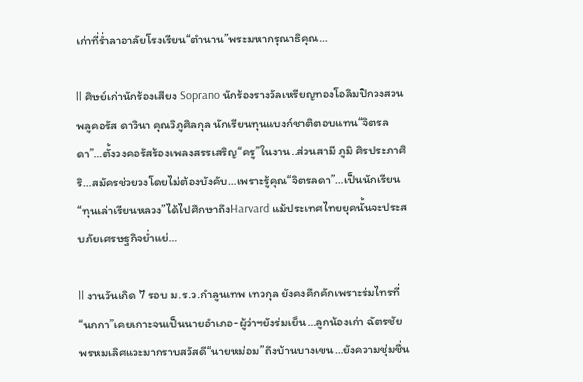เก่าที่ร่ำลาอาลัยโรงเรียน“ตำนาน”พระมหากรุณาธิคุณ…

ll ศิษย์เก่านักร้องเสียง Soprano นักร้องรางวัลเหรียญทองโอลิมปิกวงสวนพลูคอรัส ดาวินา คุณวิภูศิลกุล นักเรียนทุนแบงก์ชาติตอบแทน“จิตรลดา”…ตั้งวงคอรัสร้องเพลงสรรเสริญ“ครู”ในงาน..ส่วนสามี ภูมิ ศิรประภาศิริ…สมัครช่วยวงโดยไม่ต้องบังคับ…เพราะรู้คุณ“จิตรลดา”…เป็นนักเรียน“ทุนเล่าเรียนหลวง”ได้ไปศึกษาถึงHarvard แม้ประเทศไทยยุคนั้นจะประสบภัยเศรษฐกิจย่ำแย่…

ll งานวันเกิด 7 รอบ ม.ร.ว.กำลูนเทพ เทวกุล ยังคงคึกคักเพราะร่มไทรที่“นกกา”เคยเกาะจนเป็นนายอำเภอ-ผู้ว่าฯยังร่มเย็น…ลูกน้องเก่า ฉัตรชัย พรหมเลิศแวะมากราบสวัสดี“นายหม่อม”ถึงบ้านบางเขน…ยังความชุ่มชื่น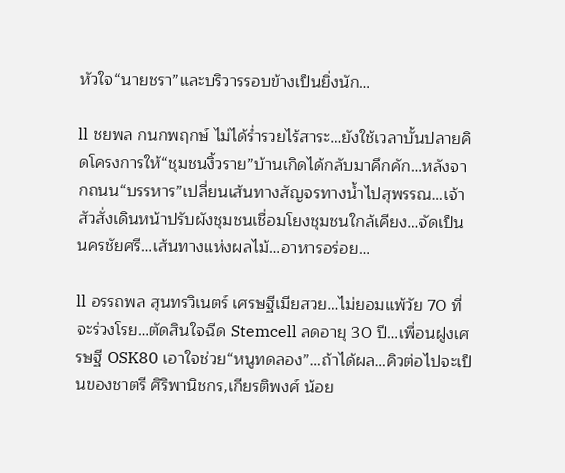หัวใจ“นายชรา”และบริวารรอบข้างเป็นยิ่งนัก…

ll ชยพล กนกพฤกษ์ ไม่ได้ร่ำรวยไร้สาระ…ยังใช้เวลาบั้นปลายคิดโครงการให้“ชุมชนงิ้วราย”บ้านเกิดได้กลับมาคึกคัก…หลังจากถนน“บรรหาร”เปลี่ยนเส้นทางสัญจรทางน้ำไปสุพรรณ…เจ้าสัวสั่งเดินหน้าปรับผังชุมชนเชื่อมโยงชุมชนใกล้เคียง…จัดเป็น นครชัยศรี…เส้นทางแห่งผลไม้…อาหารอร่อย…

ll อรรถพล สุนทรวิเนตร์ เศรษฐีเมียสวย…ไม่ยอมแพ้วัย 70 ที่จะร่วงโรย…ตัดสินใจฉีด Stemcell ลดอายุ 30 ปี…เพื่อนฝูงเศรษฐี OSK80 เอาใจช่วย“หนูทดลอง”…ถ้าได้ผล…คิวต่อไปจะเป็นของชาตรี ศิริพานิชกร,เกียรติพงศ์ น้อย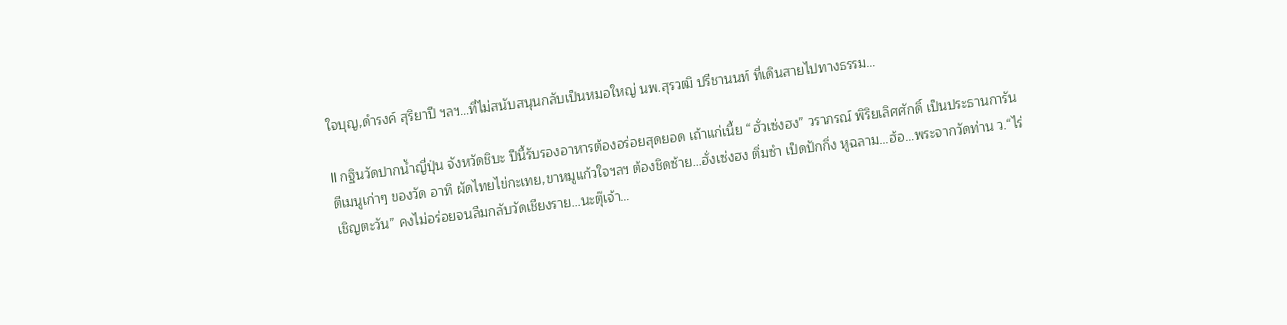ใจบุญ,ดำรงค์ สุริยาปี ฯลฯ…ที่ไม่สนับสนุนกลับเป็นหมอใหญ่ นพ.สุรวฒิ ปรีชานนท์ ที่เดินสายไปทางธรรม…

ll กฐินวัดปากน้ำญี่ปุ่น จังหวัดชิบะ ปีนี้รับรองอาหารต้องอร่อยสุดยอด เถ้าแก่เนี้ย “ฮั่วเซ่งฮง” วราภรณ์ พิริยเลิศศักดิ์ เป็นประธานการันตีเมนูเก่าๆ ของวัด อาทิ ผัดไทยไข่กะเทย,ขาหมูแก้วใจฯลฯ ต้องชิดซ้าย…ฮั่งเซ่งฮง ติ่มซำ เป็ดปักกิ่ง หูฉลาม…ฮ้อ…พระจากวัดท่าน ว.“ไร่เชิญตะวัน” คงไม่อร่อยจนลืมกลับวัดเชียงราย…นะตุ๊เจ้า…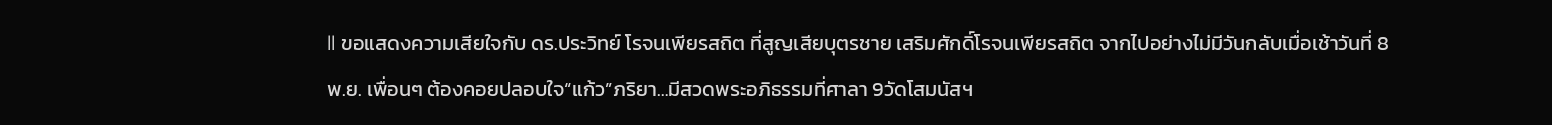ll ขอแสดงความเสียใจกับ ดร.ประวิทย์ โรจนเพียรสถิต ที่สูญเสียบุตรชาย เสริมศักดิ์โรจนเพียรสถิต จากไปอย่างไม่มีวันกลับเมื่อเช้าวันที่ 8 พ.ย. เพื่อนๆ ต้องคอยปลอบใจ“แก้ว”ภริยา…มีสวดพระอภิธรรมที่ศาลา 9วัดโสมนัสฯ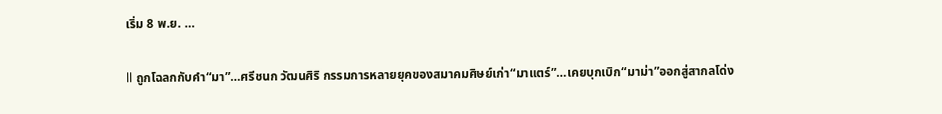เริ่ม 8 พ.ย. …

ll ถูกโฉลกกับคำ“มา”…ศรีชนก วัฒนศิริ กรรมการหลายยุคของสมาคมศิษย์เก่า“มาแตร์”…เคยบุกเบิก“มาม่า”ออกสู่สากลโด่ง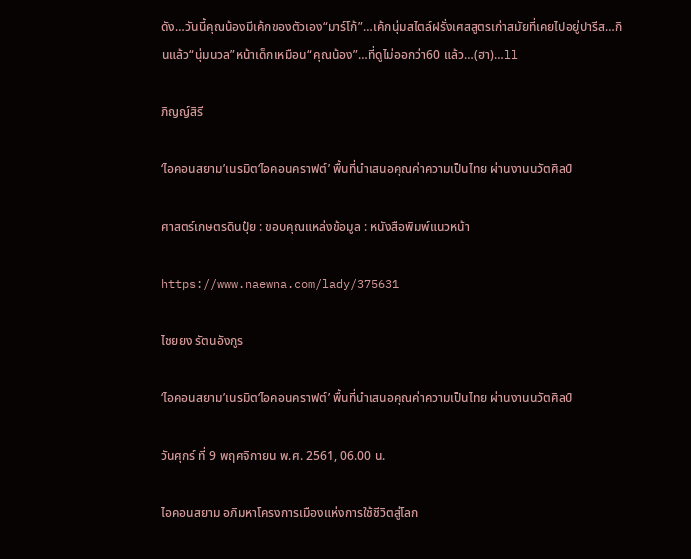ดัง…วันนี้คุณน้องมีเค้กของตัวเอง“มาร์โก้”…เค้กนุ่มสไตล์ฝรั่งเศสสูตรเก่าสมัยที่เคยไปอยู่ปารีส…กินแล้ว“นุ่มนวล”หน้าเด็กเหมือน“คุณน้อง”…ที่ดูไม่ออกว่า60 แล้ว…(ฮา)…ll

ภิญญ์สิรี

‘ไอคอนสยาม’เนรมิต‘ไอคอนคราฟต์’ พื้นที่นำเสนอคุณค่าความเป็นไทย ผ่านงานนวัตศิลป์

ศาสตร์เกษตรดินปุ๋ย : ขอบคุณแหล่งข้อมูล : หนังสือพิมพ์แนวหน้า

https://www.naewna.com/lady/375631

ไชยยง รัตนอังกูร

‘ไอคอนสยาม’เนรมิต‘ไอคอนคราฟต์’ พื้นที่นำเสนอคุณค่าความเป็นไทย ผ่านงานนวัตศิลป์

วันศุกร์ ที่ 9 พฤศจิกายน พ.ศ. 2561, 06.00 น.

ไอคอนสยาม อภิมหาโครงการเมืองแห่งการใช้ชีวิตสู่โลก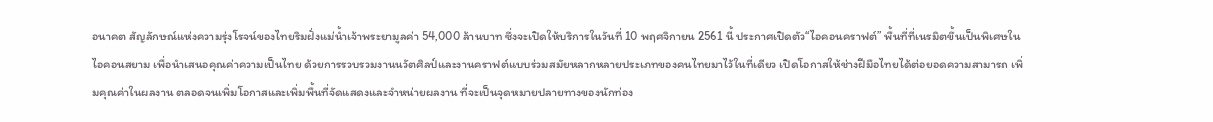อนาคต สัญลักษณ์แห่งความรุ่งโรจน์ของไทยริมฝั่งแม่น้ำเจ้าพระยามูลค่า 54,000 ล้านบาท ซึ่งจะเปิดให้บริการในวันที่ 10 พฤศจิกายน 2561 นี้ ประกาศเปิดตัว“ไอคอนคราฟต์” พื้นที่ที่เนรมิตขึ้นเป็นพิเศษในไอคอนสยาม เพื่อนำเสนอคุณค่าความเป็นไทย ด้วยการรวบรวมงานนวัตศิลป์และงานคราฟต์แบบร่วมสมัยหลากหลายประเภทของคนไทยมาไว้ในที่เดียว เปิดโอกาสให้ช่างฝีมือไทยได้ต่อยอดความสามารถ เพิ่มคุณค่าในผลงาน ตลอดจนเพิ่มโอกาสและเพิ่มพื้นที่จัดแสดงและจำหน่ายผลงาน ที่จะเป็นจุดหมายปลายทางของนักท่อง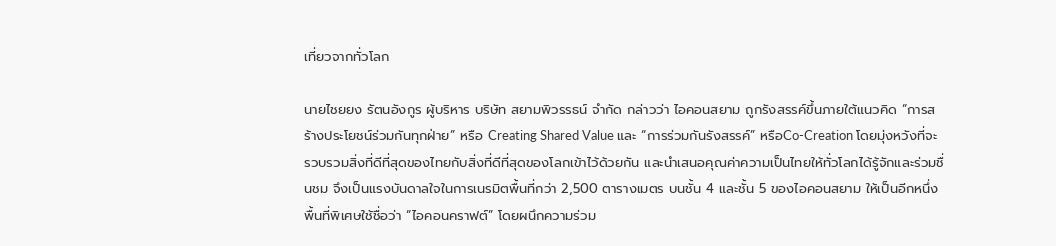เที่ยวจากทั่วโลก

นายไชยยง รัตนอังกูร ผู้บริหาร บริษัท สยามพิวรรธน์ จำกัด กล่าวว่า ไอคอนสยาม ถูกรังสรรค์ขึ้นภายใต้แนวคิด “การสร้างประโยชน์ร่วมกันทุกฝ่าย” หรือ Creating Shared Value และ “การร่วมกันรังสรรค์” หรือCo-Creation โดยมุ่งหวังที่จะรวบรวมสิ่งที่ดีที่สุดของไทยกับสิ่งที่ดีที่สุดของโลกเข้าไว้ด้วยกัน และนำเสนอคุณค่าความเป็นไทยให้ทั่วโลกได้รู้จักและร่วมชื่นชม จึงเป็นแรงบันดาลใจในการเนรมิตพื้นที่กว่า 2,500 ตารางเมตร บนชั้น 4 และชั้น 5 ของไอคอนสยาม ให้เป็นอีกหนึ่งพื้นที่พิเศษใช้ชื่อว่า “ไอคอนคราฟต์” โดยผนึกความร่วม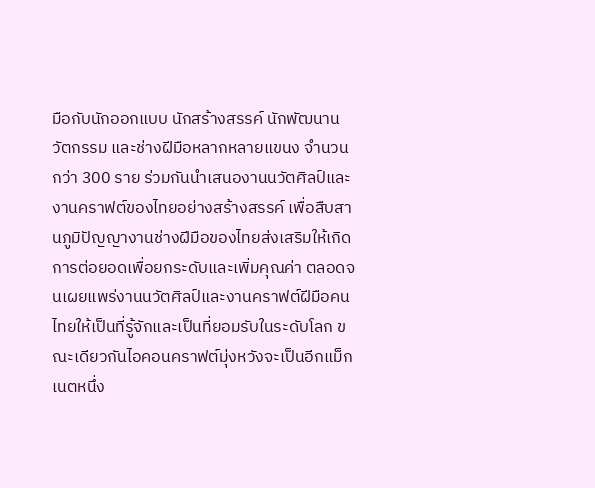มือกับนักออกแบบ นักสร้างสรรค์ นักพัฒนานวัตกรรม และช่างฝีมือหลากหลายแขนง จำนวนกว่า 300 ราย ร่วมกันนำเสนองานนวัตศิลป์และงานคราฟต์ของไทยอย่างสร้างสรรค์ เพื่อสืบสานภูมิปัญญางานช่างฝีมือของไทยส่งเสริมให้เกิดการต่อยอดเพื่อยกระดับและเพิ่มคุณค่า ตลอดจนเผยแพร่งานนวัตศิลป์และงานคราฟต์ฝีมือคนไทยให้เป็นที่รู้จักและเป็นที่ยอมรับในระดับโลก ขณะเดียวกันไอคอนคราฟต์มุ่งหวังจะเป็นอีกแม็กเนตหนึ่ง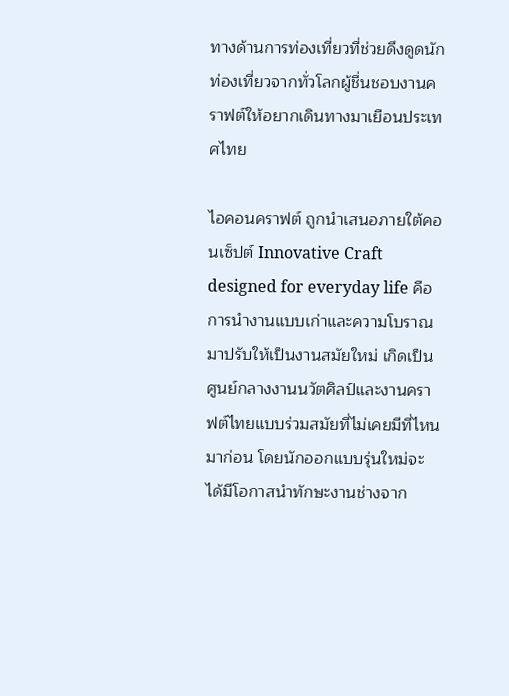ทางด้านการท่องเที่ยวที่ช่วยดึงดูดนักท่องเที่ยวจากทั่วโลกผู้ชื่นชอบงานคราฟต์ให้อยากเดินทางมาเยือนประเทศไทย

ไอคอนคราฟต์ ถูกนำเสนอภายใต้คอนเซ็ปต์ Innovative Craft designed for everyday life คือการนำงานแบบเก่าและความโบราณมาปรับให้เป็นงานสมัยใหม่ เกิดเป็นศูนย์กลางงานนวัตศิลป์และงานคราฟต์ไทยแบบร่วมสมัยที่ไม่เคยมีที่ไหนมาก่อน โดยนักออกแบบรุ่นใหม่จะได้มีโอกาสนำทักษะงานช่างจาก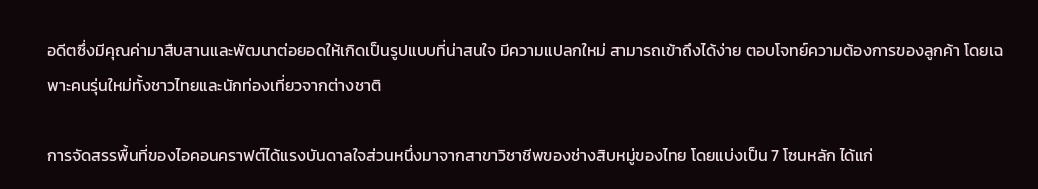อดีตซึ่งมีคุณค่ามาสืบสานและพัฒนาต่อยอดให้เกิดเป็นรูปแบบที่น่าสนใจ มีความแปลกใหม่ สามารถเข้าถึงได้ง่าย ตอบโจทย์ความต้องการของลูกค้า โดยเฉพาะคนรุ่นใหม่ทั้งชาวไทยและนักท่องเที่ยวจากต่างชาติ

การจัดสรรพื้นที่ของไอคอนคราฟต์ได้แรงบันดาลใจส่วนหนึ่งมาจากสาขาวิชาชีพของช่างสิบหมู่ของไทย โดยแบ่งเป็น 7 โซนหลัก ได้แก่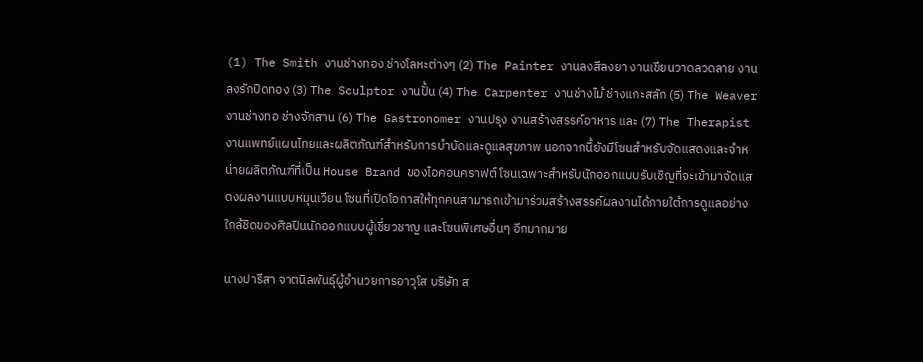(1) The Smith งานช่างทอง ช่างโลหะต่างๆ (2) The Painter งานลงสีลงยา งานเขียนวาดลวดลาย งานลงรักปิดทอง (3) The Sculptor งานปั้น (4) The Carpenter งานช่างไม้ ช่างแกะสลัก (5) The Weaver งานช่างทอ ช่างจักสาน (6) The Gastronomer งานปรุง งานสร้างสรรค์อาหาร และ (7) The Therapist งานแพทย์แผนไทยและผลิตภัณฑ์สำหรับการบำบัดและดูแลสุขภาพ นอกจากนี้ยังมีโซนสำหรับจัดแสดงและจำหน่ายผลิตภัณฑ์ที่เป็น House Brand ของไอคอนคราฟต์ โซนเฉพาะสำหรับนักออกแบบรับเชิญที่จะเข้ามาจัดแสดงผลงานแบบหมุนเวียน โซนที่เปิดโอกาสให้ทุกคนสามารถเข้ามาร่วมสร้างสรรค์ผลงานได้ภายใต้การดูแลอย่างใกล้ชิดของศิลปินนักออกแบบผู้เชี่ยวชาญ และโซนพิเศษอื่นๆ อีกมากมาย

นางปารีสา จาตนิลพันธุ์ผู้อำนวยการอาวุโส บริษัท ส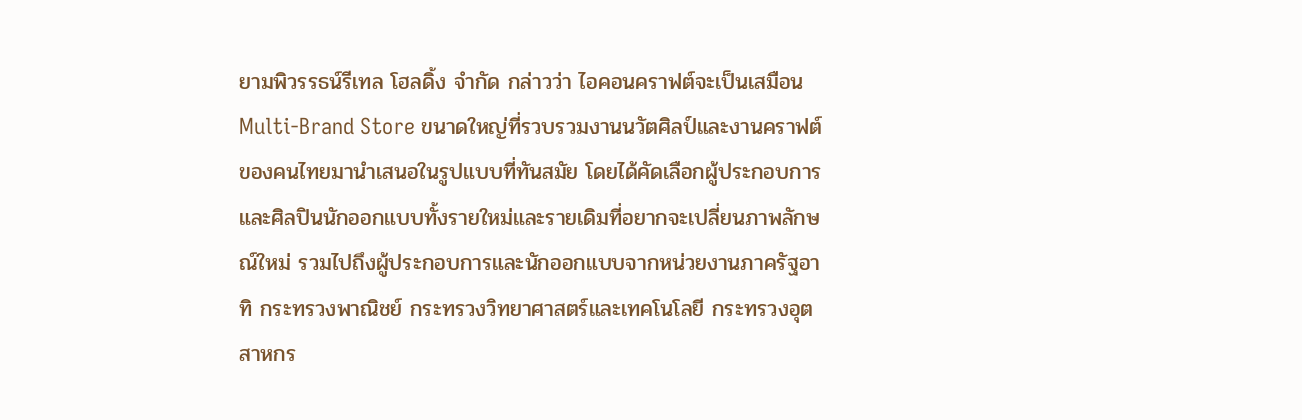ยามพิวรรธน์รีเทล โฮลดิ้ง จำกัด กล่าวว่า ไอคอนคราฟต์จะเป็นเสมือน Multi-Brand Store ขนาดใหญ่ที่รวบรวมงานนวัตศิลป์และงานคราฟต์ของคนไทยมานำเสนอในรูปแบบที่ทันสมัย โดยได้คัดเลือกผู้ประกอบการและศิลปินนักออกแบบทั้งรายใหม่และรายเดิมที่อยากจะเปลี่ยนภาพลักษณ์ใหม่ รวมไปถึงผู้ประกอบการและนักออกแบบจากหน่วยงานภาครัฐอาทิ กระทรวงพาณิชย์ กระทรวงวิทยาศาสตร์และเทคโนโลยี กระทรวงอุตสาหกร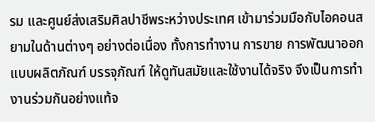รม และศูนย์ส่งเสริมศิลปาชีพระหว่างประเทศ เข้ามาร่วมมือกับไอคอนสยามในด้านต่างๆ อย่างต่อเนื่อง ทั้งการทำงาน การขาย การพัฒนาออกแบบผลิตภัณฑ์ บรรจุภัณฑ์ ให้ดูทันสมัยและใช้งานได้จริง จึงเป็นการทำงานร่วมกันอย่างแท้จ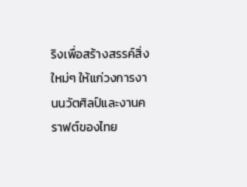ริงเพื่อสร้างสรรค์สิ่งใหม่ๆ ให้แก่วงการงานนวัตศิลป์และงานคราฟต์ของไทย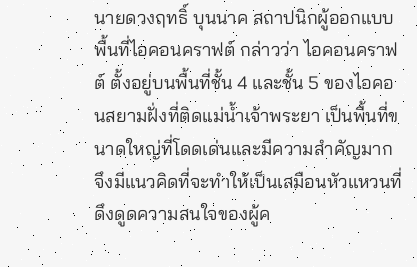นายดวงฤทธิ์ บุนนาค สถาปนิกผู้ออกแบบพื้นที่ไอคอนคราฟต์ กล่าวว่า ไอคอนคราฟต์ ตั้งอยู่บนพื้นที่ชั้น 4 และชั้น 5 ของไอคอนสยามฝั่งที่ติดแม่น้ำเจ้าพระยา เป็นพื้นที่ขนาดใหญ่ที่โดดเด่นและมีความสำคัญมาก จึงมีแนวคิดที่จะทำให้เป็นเสมือนหัวแหวนที่ดึงดูดความสนใจของผู้ค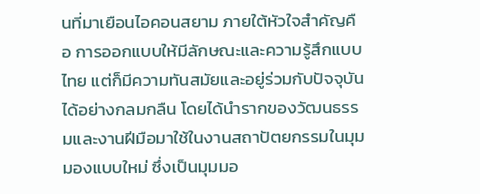นที่มาเยือนไอคอนสยาม ภายใต้หัวใจสำคัญคือ การออกแบบให้มีลักษณะและความรู้สึกแบบไทย แต่ก็มีความทันสมัยและอยู่ร่วมกับปัจจุบันได้อย่างกลมกลืน โดยได้นำรากของวัฒนธรรมและงานฝีมือมาใช้ในงานสถาปัตยกรรมในมุมมองแบบใหม่ ซึ่งเป็นมุมมอ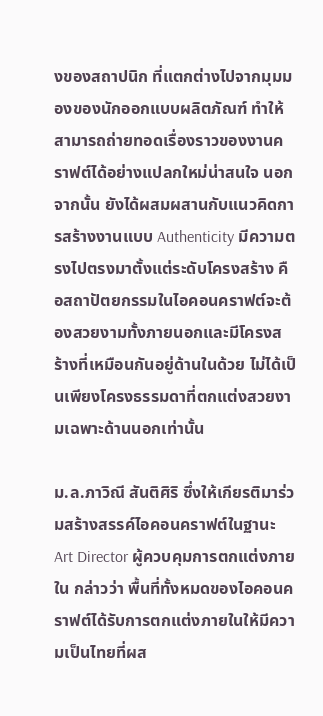งของสถาปนิก ที่แตกต่างไปจากมุมมองของนักออกแบบผลิตภัณฑ์ ทำให้สามารถถ่ายทอดเรื่องราวของงานคราฟต์ได้อย่างแปลกใหม่น่าสนใจ นอกจากนั้น ยังได้ผสมผสานกับแนวคิดการสร้างงานแบบ Authenticity มีความตรงไปตรงมาตั้งแต่ระดับโครงสร้าง คือสถาปัตยกรรมในไอคอนคราฟต์จะต้องสวยงามทั้งภายนอกและมีโครงสร้างที่เหมือนกันอยู่ด้านในด้วย ไม่ได้เป็นเพียงโครงธรรมดาที่ตกแต่งสวยงามเฉพาะด้านนอกเท่านั้น

ม.ล.ภาวิณี สันติศิริ ซึ่งให้เกียรติมาร่วมสร้างสรรค์ไอคอนคราฟต์ในฐานะ Art Director ผู้ควบคุมการตกแต่งภายใน กล่าวว่า พื้นที่ทั้งหมดของไอคอนคราฟต์ได้รับการตกแต่งภายในให้มีความเป็นไทยที่ผส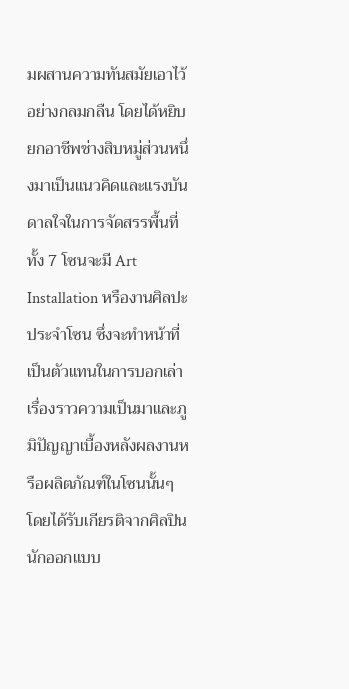มผสานความทันสมัยเอาไว้อย่างกลมกลืน โดยได้หยิบยกอาชีพช่างสิบหมู่ส่วนหนึ่งมาเป็นแนวคิดและแรงบันดาลใจในการจัดสรรพื้นที่ ทั้ง 7 โซนจะมี Art Installation หรืองานศิลปะประจำโซน ซึ่งจะทำหน้าที่เป็นตัวแทนในการบอกเล่าเรื่องราวความเป็นมาและภูมิปัญญาเบื้องหลังผลงานหรือผลิตภัณฑ์ในโซนนั้นๆ โดยได้รับเกียรติจากศิลปิน นักออกแบบ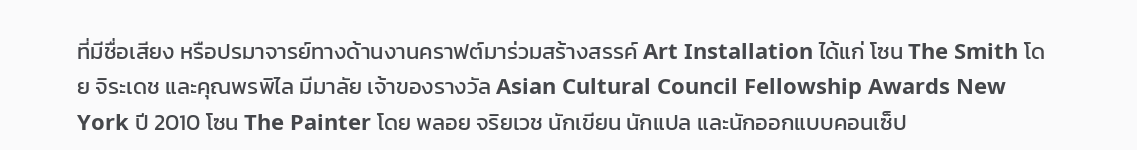ที่มีชื่อเสียง หรือปรมาจารย์ทางด้านงานคราฟต์มาร่วมสร้างสรรค์ Art Installation ได้แก่ โซน The Smith โดย จิระเดช และคุณพรพิไล มีมาลัย เจ้าของรางวัล Asian Cultural Council Fellowship Awards New York ปี 2010 โซน The Painter โดย พลอย จริยเวช นักเขียน นักแปล และนักออกแบบคอนเซ็ป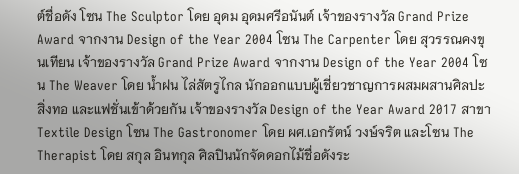ต์ชื่อดัง โซน The Sculptor โดย อุดม อุดมศรีอนันต์ เจ้าของรางวัล Grand Prize Award จากงาน Design of the Year 2004 โซน The Carpenter โดย สุวรรณคงขุนเทียน เจ้าของรางวัล Grand Prize Award จากงาน Design of the Year 2004 โซน The Weaver โดย น้ำฝน ไล่สัตรูไกล นักออกแบบผู้เชี่ยวชาญการผสมผสานศิลปะ สิ่งทอ และแฟชั่นเข้าด้วยกัน เจ้าของรางวัล Design of the Year Award 2017 สาขา Textile Design โซน The Gastronomer โดย ผศ.เอกรัตน์ วงษ์จริต และโซน The Therapist โดย สกุล อินทกุล ศิลปินนักจัดดอกไม้ชื่อดังระ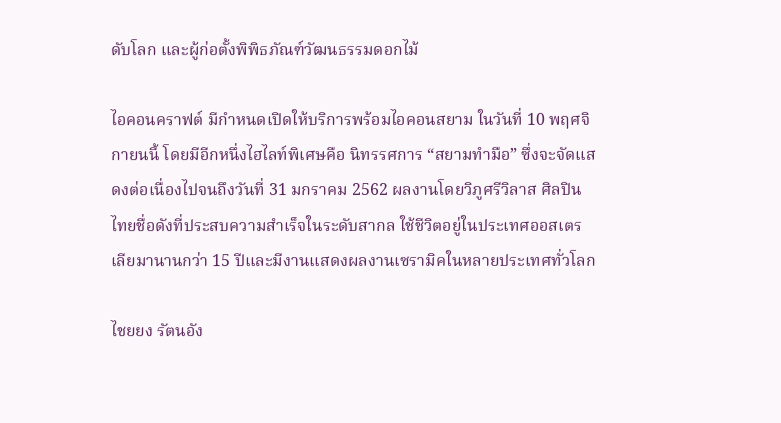ดับโลก และผู้ก่อตั้งพิพิธภัณฑ์วัฒนธรรมดอกไม้

ไอคอนคราฟต์ มีกำหนดเปิดให้บริการพร้อมไอคอนสยาม ในวันที่ 10 พฤศจิกายนนี้ โดยมีอีกหนึ่งไฮไลท์พิเศษคือ นิทรรศการ “สยามทำมือ” ซึ่งจะจัดแสดงต่อเนื่องไปจนถึงวันที่ 31 มกราคม 2562 ผลงานโดยวิภูศรีวิลาส ศิลปินไทยชื่อดังที่ประสบความสำเร็จในระดับสากล ใช้ชีวิตอยู่ในประเทศออสเตรเลียมานานกว่า 15 ปีและมีงานแสดงผลงานเซรามิคในหลายประเทศทั่วโลก

ไชยยง รัตนอัง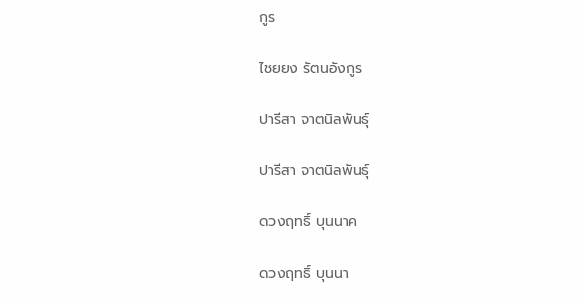กูร

ไชยยง รัตนอังกูร

ปารีสา จาตนิลพันธุ์

ปารีสา จาตนิลพันธุ์

ดวงฤทธิ์ บุนนาค

ดวงฤทธิ์ บุนนา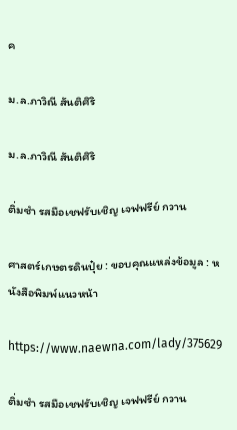ค

ม.ล.ภาวิณี สันติศิริ

ม.ล.ภาวิณี สันติศิริ

ติ่มซำ รสมือเชฟรับเชิญ เจฟฟรีย์ กวาน

ศาสตร์เกษตรดินปุ๋ย : ขอบคุณแหล่งข้อมูล : หนังสือพิมพ์แนวหน้า

https://www.naewna.com/lady/375629

ติ่มซำ รสมือเชฟรับเชิญ เจฟฟรีย์ กวาน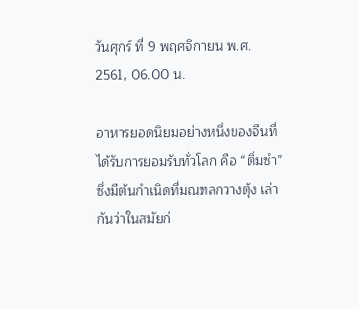วันศุกร์ ที่ 9 พฤศจิกายน พ.ศ. 2561, 06.00 น.

อาหารยอดนิยมอย่างหนึ่งของจีนที่ได้รับการยอมรับทั่วโลก คือ “ติ่มซำ” ซึ่งมีต้นกำเนิดที่มณฑลกวางตุ้ง เล่ากันว่าในสมัยก่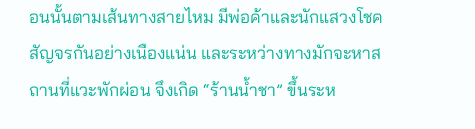อนนั้นตามเส้นทางสายไหม มีพ่อค้าและนักแสวงโชคสัญจรกันอย่างเนืองแน่น และระหว่างทางมักจะหาสถานที่แวะพักผ่อน จึงเกิด “ร้านน้ำชา” ขึ้นระห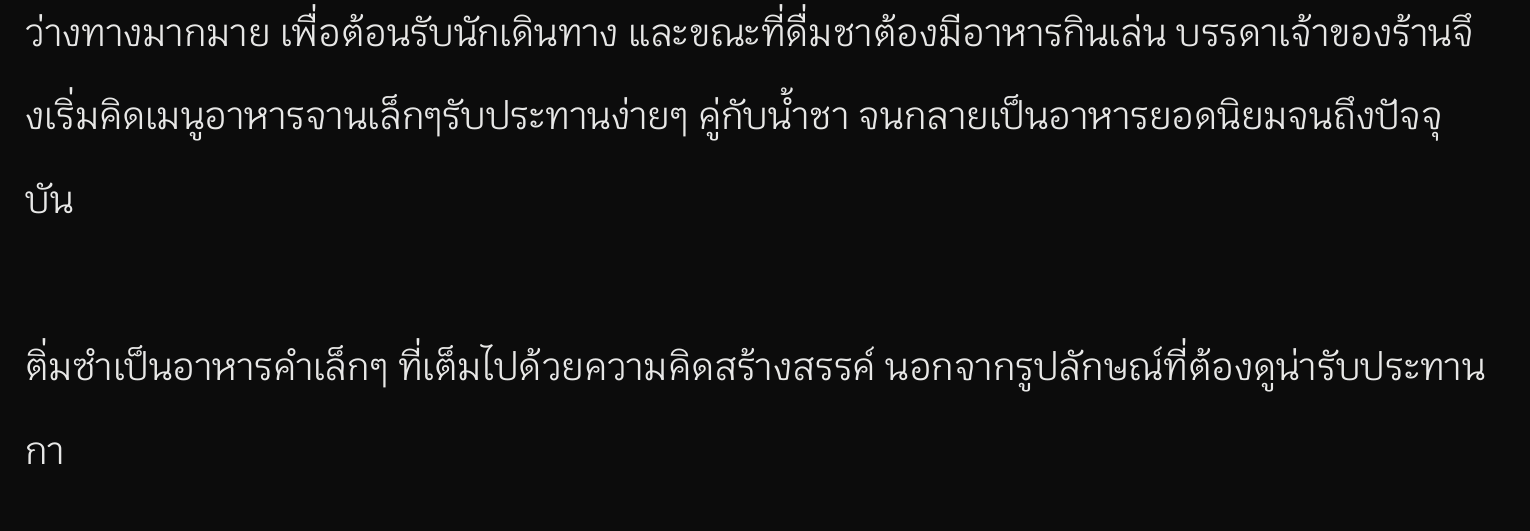ว่างทางมากมาย เพื่อต้อนรับนักเดินทาง และขณะที่ดื่มชาต้องมีอาหารกินเล่น บรรดาเจ้าของร้านจึงเริ่มคิดเมนูอาหารจานเล็กๆรับประทานง่ายๆ คู่กับน้ำชา จนกลายเป็นอาหารยอดนิยมจนถึงปัจจุบัน

ติ่มซำเป็นอาหารคำเล็กๆ ที่เต็มไปด้วยความคิดสร้างสรรค์ นอกจากรูปลักษณ์ที่ต้องดูน่ารับประทานกา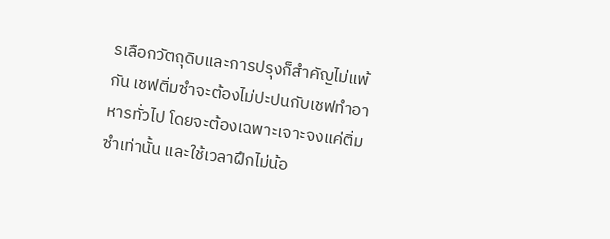รเลือกวัตถุดิบและการปรุงก็สำคัญไม่แพ้กัน เชฟติ่มซำจะต้องไม่ปะปนกับเชฟทำอาหารทั่วไป โดยจะต้องเฉพาะเจาะจงแค่ติ่มซำเท่านั้น และใช้เวลาฝึกไม่น้อ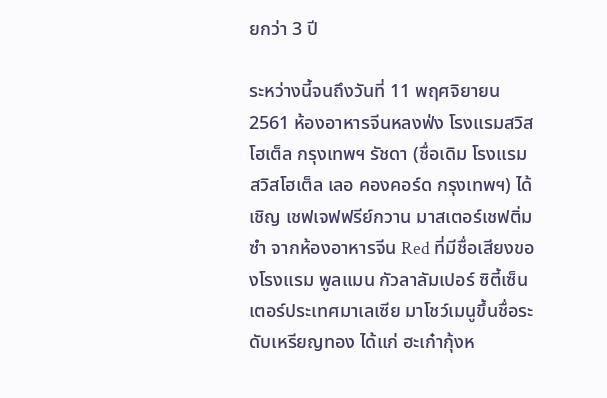ยกว่า 3 ปี

ระหว่างนี้จนถึงวันที่ 11 พฤศจิยายน 2561 ห้องอาหารจีนหลงฟ่ง โรงแรมสวิสโฮเต็ล กรุงเทพฯ รัชดา (ชื่อเดิม โรงแรมสวิสโฮเต็ล เลอ คองคอร์ด กรุงเทพฯ) ได้เชิญ เชฟเจฟฟรีย์กวาน มาสเตอร์เชฟติ่มซำ จากห้องอาหารจีน Red ที่มีชื่อเสียงของโรงแรม พูลแมน กัวลาลัมเปอร์ ซิตี้เซ็นเตอร์ประเทศมาเลเซีย มาโชว์เมนูขึ้นชื่อระดับเหรียญทอง ได้แก่ ฮะเก๋ากุ้งห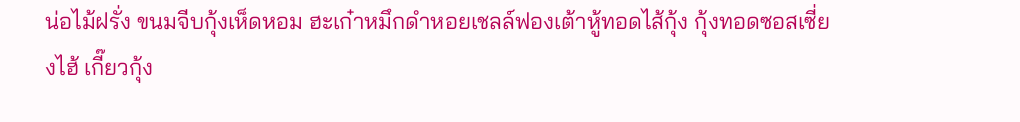น่อไม้ฝรั่ง ขนมจีบกุ้งเห็ดหอม ฮะเก๋าหมึกดำหอยเชลล์ฟองเต้าหู้ทอดไส้กุ้ง กุ้งทอดซอสเซี่ยงไฮ้ เกี๊ยวกุ้ง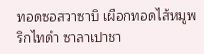ทอดซอสวาซาบิ เผือกทอดไส้หมูพริกไทดำ ซาลาเปาชา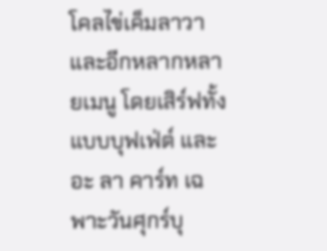โคลไข่เค็มลาวา และอีกหลากหลายเมนู โดยเสิร์ฟทั้งแบบบุฟเฟ่ต์ และ อะ ลา คาร์ท เฉพาะวันศุกร์บุ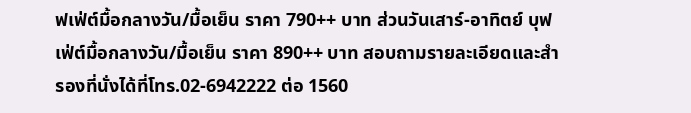ฟเฟ่ต์มื้อกลางวัน/มื้อเย็น ราคา 790++ บาท ส่วนวันเสาร์-อาทิตย์ บุฟเฟ่ต์มื้อกลางวัน/มื้อเย็น ราคา 890++ บาท สอบถามรายละเอียดและสำรองที่นั่งได้ที่โทร.02-6942222 ต่อ 1560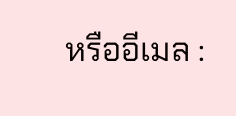หรืออีเมล :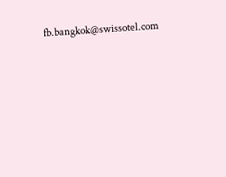fb.bangkok@swissotel.com